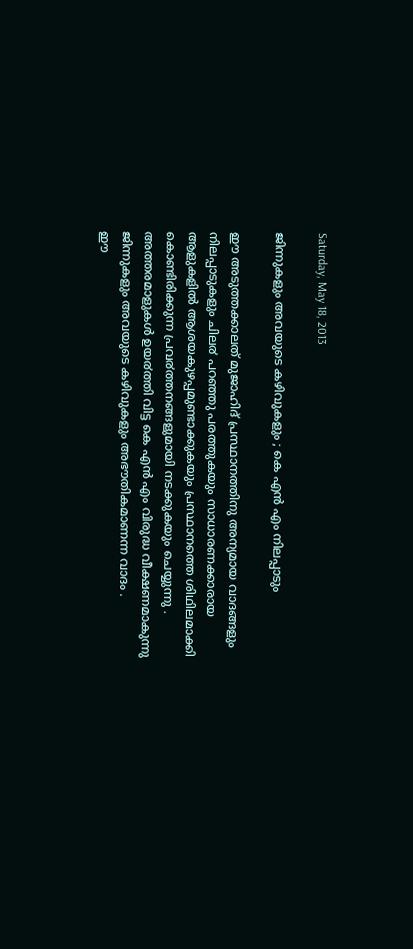Saturday, May 18, 2013

ജിന്നുകളും അവയുടെ കഴിവുകളും ; കെ എന്‍ എം നിലപ്പാടും

ഈ അടുത്തക്കാലത് മുജാഹിദ് പ്രസ്ഥാനത്തിനു അന്യമായ വാദങ്ങളും നിലപ്പാടുകളും ചില൪ പറഞ്ഞു പരത്തുകയും സാധാരണക്കാരായ ആളുകളില്‍ ആശയകുഴപ്പമുണ്ടാക്കുകയും പ്രസ്ഥാനത്തെ ശിഥിലമാക്കി കൊണ്ടിരിക്കുന്ന പ്രവ൪ത്തനങ്ങളുമായി നടക്കുകയും ചെയ്യുന്നു . അത്തരമാളുകള്‍ ഉയ൪ത്തി വിട്ട കെ എന്‍ എം വിരുദ്ധ വീക്ഷണമാകുന്നു ജിന്നുകളും അവയുടെ കഴിവുകളും അഭൗതികമാണന്ന വാദം .
ഈ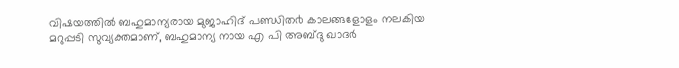വിഷയത്തില്‍‌ ബഹുമാന്യരായ മുജാഹിദ് പണ്ഡിത൪ കാലങ്ങളോളം നലകിയ മറുപ്പടി സുവ്യക്തമാണ്, ബഹുമാന്യ നായ എ പി അബ്ദു ഖാദര്‍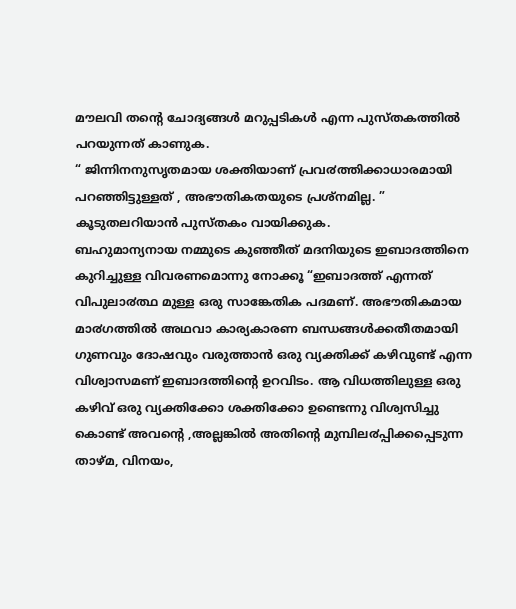മൗലവി തന്‍റെ ചോദ്യങ്ങള്‍ മറുപ്പടികള്‍ എന്ന പുസ്തകത്തില്‍ പറയുന്നത് കാണുക.
“ ജിന്നിനനുസൃതമായ ശക്തിയാണ് പ്രവ൪ത്തിക്കാധാരമായി പറഞ്ഞിട്ടുള്ളത് , അഭൗതികതയുടെ പ്രശ്നമില്ല. ” കൂടുതലറിയാന്‍ പുസ്തകം വായിക്കുക.
ബഹുമാന്യനായ നമ്മുടെ കുഞ്ഞീത് മദനിയുടെ ഇബാദത്തിനെ കുറിച്ചുള്ള വിവരണമൊന്നു നോക്കൂ “ഇബാദത്ത് എന്നത് വിപുലാ൪ത്ഥ മുള്ള ഒരു സാങ്കേതിക പദമണ്. അഭൗതികമായ മാ൪ഗത്തില്‍ അഥവാ കാര്യകാരണ ബന്ധങ്ങള്‍ക്കതീതമായി ഗുണവും ദോഷവും വരുത്താന്‍ ഒരു വ്യക്തിക്ക് കഴിവുണ്ട് എന്ന വിശ്വാസമണ് ഇബാദത്തിന്‍റെ ഉറവിടം. ആ വിധത്തിലുള്ള ഒരു കഴിവ് ഒരു വ്യക്തിക്കോ ശക്തിക്കോ ഉണ്ടെന്നു വിശ്വസിച്ചു കൊണ്ട് അവന്‍റെ ,അല്ലങ്കില്‍ അതിന്‍റെ മുമ്പില൪പ്പിക്കപ്പെടുന്ന താഴ്മ, വിനയം,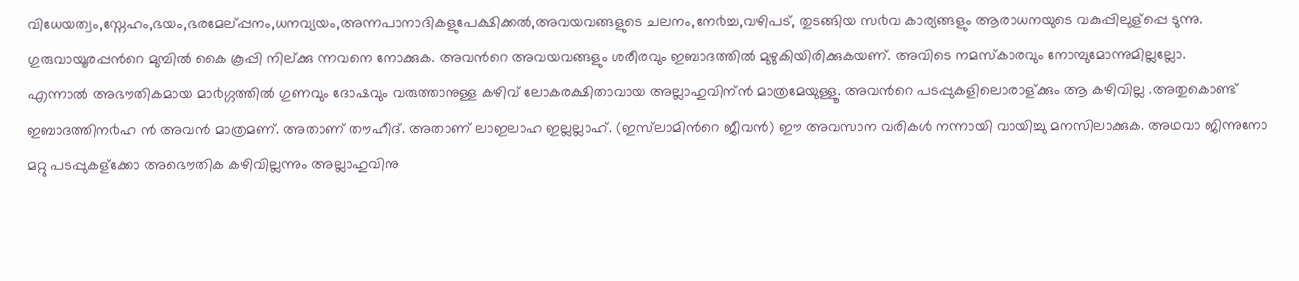വിധേയത്വം,സ്നേഹം,ഭയം,ഭരമേല്പ്പനം,ധനവ്യയം,അന്നപാനാദികളുപേക്ഷിക്കല്‍,അവയവങ്ങളുടെ ചലനം,നേ൪ച്ച,വഴിപട്, തുടങ്ങിയ സ൪വ കാര്യങ്ങളും ആരാധനയുടെ വകുപ്പിലുള്പ്പെ ടുന്നു. ഗുരുവായൂരപ്പന്‍റെ മുമ്പില്‍ കൈ കൂപ്പി നില്ക്കു ന്നവനെ നോക്കുക. അവന്‍റെ അവയവങ്ങളും ശരീരവും ഇബാദത്തില്‍ മുഴുകിയിരിക്കുകയണ്. അവിടെ നമസ്കാരവും നോമ്പുമോന്നുമില്ലല്ലോ.
എന്നാല്‍ അഭൗതികമായ മാ൪ഗ്ഗത്തില്‍ ഗുണവും ദോഷവും വരുത്താനുള്ള കഴിവ് ലോകരക്ഷിതാവായ അല്ലാഹുവിന്ന്‍ മാത്രമേയുള്ളൂ. അവന്‍റെ പടപ്പുകളിലൊരാള്ക്കും ആ കഴിവില്ല .അതുകൊണ്ട് ഇബാദത്തിന൪ഹ ന്‍ അവന്‍ മാത്രമണ്. അതാണ് തൗഹീദ്. അതാണ് ലാഇലാഹ ഇല്ലല്ലാഹ്. (ഇസ്‌ലാമിന്‍റെ ജീവന്‍) ഈ അവസാന വരികള്‍ നന്നായി വായിച്ചു മനസിലാക്കുക. അഥവാ ജിന്നുനോ മറ്റു പടപ്പുകള്ക്കോ അഭൌതിക കഴിവില്ലന്നും അല്ലാഹുവിനു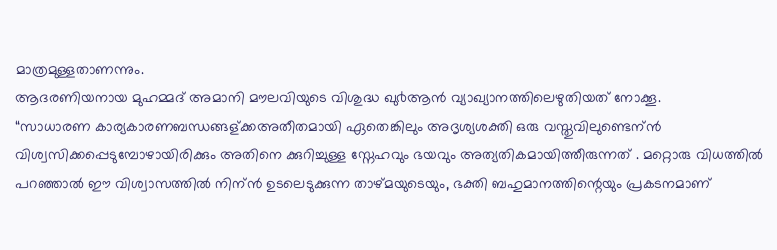മാത്രമുള്ളതാണന്നും.
ആദരണിയനായ മുഹമ്മദ്‌ അമാനി മൗലവിയുടെ വിശുദ്ധ ഖു൪ആന്‍ വ്യാഖ്യാനത്തിലെഴുതിയത് നോക്കൂ.
“സാധാരണ കാര്യകാരണബന്ധങ്ങള്ക്കഅതീതമായി ഏതെങ്കിലും അദൃശ്യശക്തി ഒരു വസ്തുവിലുണ്ടെന്ന്‍ വിശ്വസിക്കപ്പെടുമ്പോഴായിരിക്കും അതിനെ ക്കുറിച്ചുള്ള സ്നേഹവും ഭയവും അത്യതികമായിത്തീരുന്നത് . മറ്റൊരു വിധത്തില്‍ പറഞ്ഞാല്‍ ഈ വിശ്വാസത്തില്‍ നിന്ന്‍ ഉടലെടുക്കുന്ന താഴ്മയുടെയും, ഭക്തി ബഹുമാനത്തിന്റെ‍യും പ്രകടനമാണ്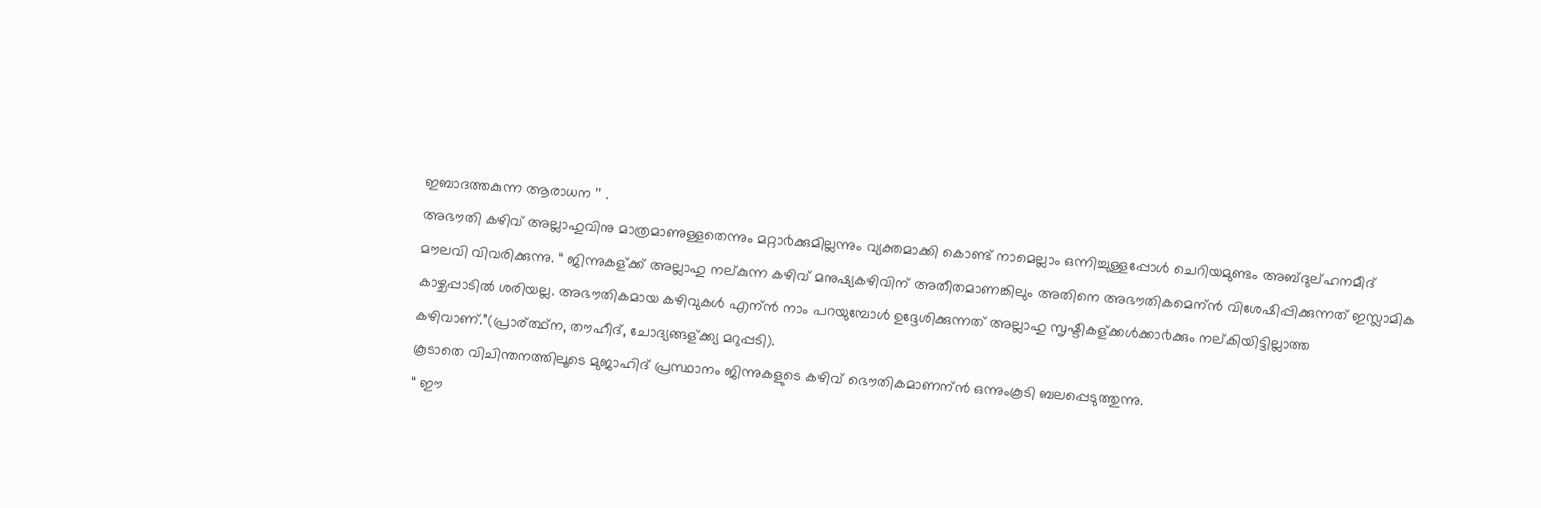ഇബാദത്തകുന്ന ആരാധന ’’ .
അഭൗതി കഴിവ് അല്ലാഹുവിനു മാത്രമാണുള്ളതെന്നും മറ്റാ൪ക്കുമില്ലന്നും വ്യക്തമാക്കി കൊണ്ട് നാമെല്ലാം ഒന്നിച്ചുള്ളപ്പോള്‍ ചെറിയമുണ്ടം അബ്ദുല്ഹനമീദ് മൗലവി വിവരിക്കുന്നു. “ ജിന്നുകള്ക്ക് അല്ലാഹു നല്കുന്ന കഴിവ് മനുഷ്യകഴിവിന് അതീതമാണങ്കിലും അതിനെ അഭൗതികമെന്ന്‍ വിശേഷിപ്പിക്കുന്നത് ഇസ്ലാമിക കാഴ്ചപ്പാടില്‍ ശരിയല്ല. അഭൗതികമായ കഴിവുകള്‍ എന്ന്‍ നാം പറയുമ്പോള്‍ ഉദ്ദേശിക്കുന്നത് അല്ലാഹു സൃഷ്ടികള്ക്കള്‍ക്കാ൪ക്കും നല്കിയിട്ടില്ലാത്ത കഴിവാണ്.”(പ്രാര്ത്ഥ്ന, തൗഹീദ്, ചോദ്യങ്ങള്ക്ക്യ മറുപ്പടി).
കൂടാതെ വിചിന്തനത്തിലൂടെ മുജാഹിദ് പ്രസ്ഥാനം ജിന്നുകളുടെ കഴിവ് ഭൌതികമാണന്ന്‍ ഒന്നുംകൂടി ബലപ്പെടുത്തുന്നു.
“ ഈ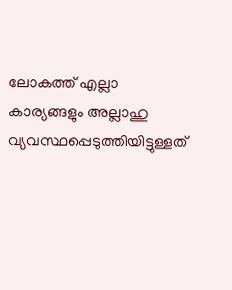ലോകത്ത് എല്ലാ കാര്യങ്ങളും അല്ലാഹു വ്യവസ്ഥപ്പെടുത്തിയിട്ടുള്ളത്‌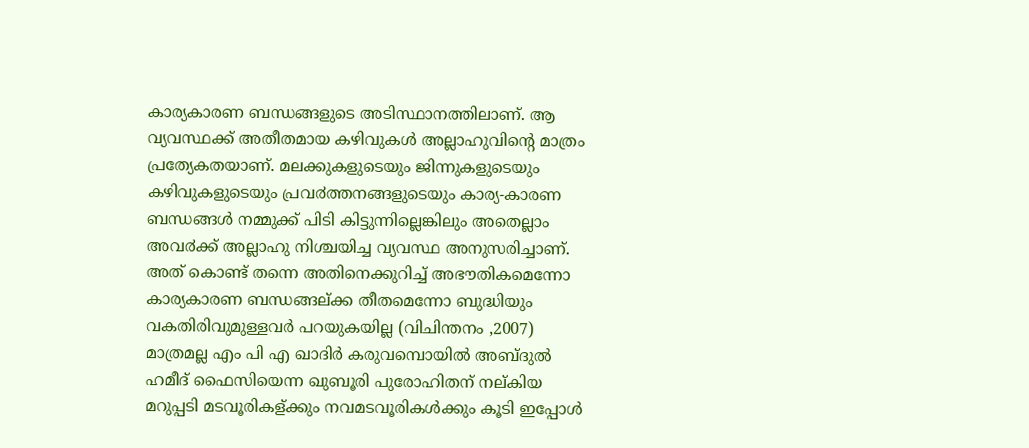കാര്യകാരണ ബന്ധങ്ങളുടെ അടിസ്ഥാനത്തിലാണ്. ആ വ്യവസ്ഥക്ക് അതീതമായ കഴിവുകള്‍ അല്ലാഹുവിന്‍റെ മാത്രം പ്രത്യേകതയാണ്. മലക്കുകളുടെയും ജിന്നുകളുടെയും കഴിവുകളുടെയും പ്രവ൪ത്തനങ്ങളുടെയും കാര്യ-കാരണ ബന്ധങ്ങള്‍ നമ്മുക്ക് പിടി കിട്ടുന്നില്ലെങ്കിലും അതെല്ലാം അവ൪ക്ക് അല്ലാഹു നിശ്ചയിച്ച വ്യവസ്ഥ അനുസരിച്ചാണ്. അത് കൊണ്ട് തന്നെ അതിനെക്കുറിച്ച് അഭൗതികമെന്നോ കാര്യകാരണ ബന്ധങ്ങല്ക്ക തീതമെന്നോ ബുദ്ധിയും വകതിരിവുമുള്ളവര്‍ പറയുകയില്ല (വിചിന്തനം ,2007)
മാത്രമല്ല എം പി എ ഖാദിര്‍ കരുവമ്പൊയില്‍ അബ്ദുല്‍ ഹമീദ് ഫൈസിയെന്ന ഖുബൂരി പുരോഹിതന് നല്കിയ മറുപ്പടി മടവൂരികള്ക്കും നവമടവൂരികള്‍ക്കും കൂടി ഇപ്പോള്‍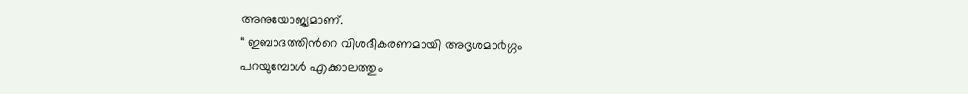അനുയോജ്യമാണ്.
“ ഇബാദത്തിന്‍റെ വിശദീകരണമായി അദൃശമാ൪ഗ്ഗം
പറയുമ്പോള്‍ എക്കാലത്തും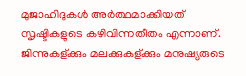മുജാഹിദുകള്‍ അര്‍ത്ഥമാക്കിയത് സൃഷ്ടികളുടെ കഴിവിന്നതീതം എന്നാണ്. ജിന്നുകള്ക്കും മലക്കുകള്ക്കും മനുഷ്യരുടെ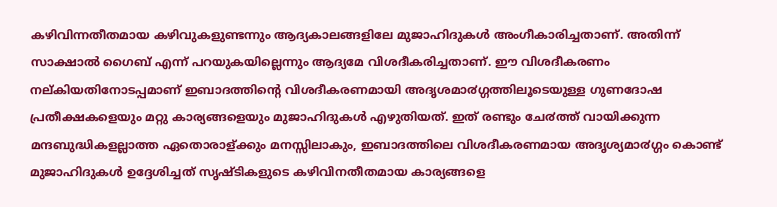കഴിവിന്നതീതമായ കഴിവുകളുണ്ടന്നും ആദ്യകാലങ്ങളിലേ മുജാഹിദുകള്‍ അംഗീകാരിച്ചതാണ്. അതിന്ന്‍ സാക്ഷാല്‍ ഗൈബ് എന്ന്‍ പറയുകയില്ലെന്നും ആദ്യമേ വിശദീകരിച്ചതാണ്. ഈ വിശദീകരണം നല്കിയതിനോടപ്പമാണ് ഇബാദത്തിന്‍റെ വിശദീകരണമായി അദൃശമാ൪ഗ്ഗത്തിലൂടെയുള്ള ഗുണദോഷ പ്രതീക്ഷകളെയും മറ്റു കാര്യങ്ങളെയും മുജാഹിദുകള്‍ എഴുതിയത്. ഇത് രണ്ടും ചേ൪ത്ത് വായിക്കുന്ന മന്ദബുദ്ധികളല്ലാത്ത ഏതൊരാള്ക്കും മനസ്സിലാകും, ഇബാദത്തിലെ വിശദീകരണമായ അദൃശ്യമാ൪ഗ്ഗം കൊണ്ട് മുജാഹിദുകള്‍ ഉദ്ദേശിച്ചത് സൃഷ്ടികളുടെ കഴിവിനതീതമായ കാര്യങ്ങളെ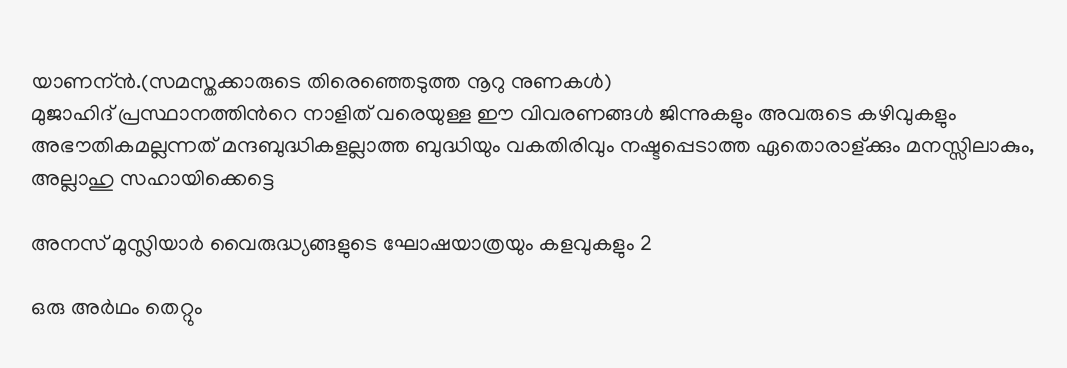യാണന്ന്‍.(സമസ്തക്കാരുടെ തിരെഞ്ഞെടുത്ത നൂറു നുണകള്‍)
മുജാഹിദ് പ്രസ്ഥാനത്തിന്‍റെ നാളിത് വരെയുള്ള ഈ വിവരണങ്ങള്‍ ജിന്നുകളും അവരുടെ കഴിവുകളും അഭൗതികമല്ലന്നത് മന്ദബുദ്ധികളല്ലാത്ത ബുദ്ധിയും വകതിരിവും നഷ്ടപ്പെടാത്ത ഏതൊരാള്ക്കും മനസ്സിലാകും, അല്ലാഹു സഹായിക്കെട്ടെ

അനസ് മുസ്ലിയാർ വൈരുദ്ധ്യങ്ങളുടെ ഘോഷയാത്രയും കളവുകളും 2

ഒരു അര്‍ഥം തെറ്റും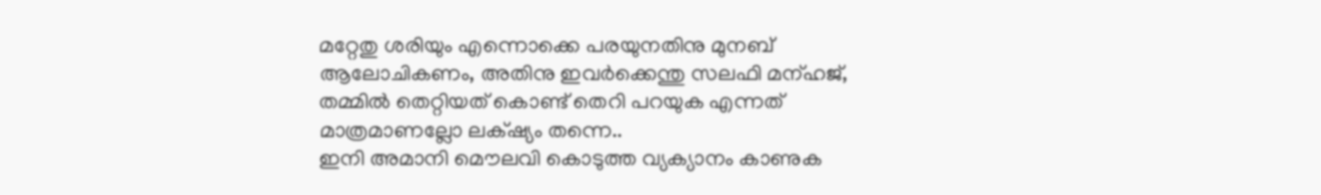മറ്റേതു ശരിയും എന്നൊക്കെ പരയുനതിനു മുനബ് ആലോചികണം, അതിനു ഇവര്‍ക്കെന്തു സലഫി മന്ഹജ്, തമ്മില്‍ തെറ്റിയത് കൊണ്ട് തെറി പറയുക എന്നത് മാത്രമാണല്ലോ ലക്‌ഷ്യം തന്നെ..
ഇനി അമാനി മൌലവി കൊടുത്ത വ്യക്യാനം കാണുക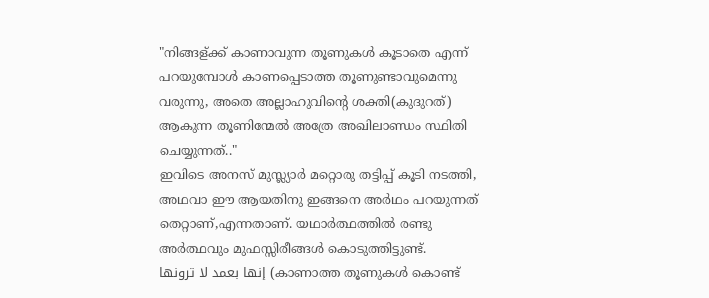"നിങ്ങള്ക്ക് കാണാവുന്ന തൂണുകള്‍ കൂടാതെ എന്ന് പറയുമ്പോള്‍ കാണപ്പെടാത്ത തൂണുണ്ടാവുമെന്നു വരുന്നു, അതെ അല്ലാഹുവിന്റെ ശക്തി(കുദുറത്) ആകുന്ന തൂണിന്മേല്‍ അത്രേ അഖിലാണ്ഡം സ്ഥിതി ചെയ്യുന്നത്.."
ഇവിടെ അനസ് മുസ്ല്യാര്‍ മറ്റൊരു തട്ടിപ്പ് കൂടി നടത്തി, അഥവാ ഈ ആയതിനു ഇങ്ങനെ അര്‍ഥം പറയുന്നത് തെറ്റാണ്,എന്നതാണ്. യഥാര്‍ത്ഥത്തില്‍ രണ്ടു അര്‍ത്ഥവും മുഫസ്സിരീങ്ങള്‍ കൊടുത്തിട്ടുണ്ട്.
إنها بعمد لا ترونها (കാണാത്ത തൂണുകള്‍ കൊണ്ട്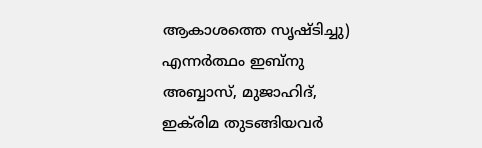ആകാശത്തെ സൃഷ്ടിച്ചു) എന്നര്‍ത്ഥം ഇബ്നു അബ്ബാസ്‌, മുജാഹിദ്, ഇക്‌രിമ തുടങ്ങിയവര്‍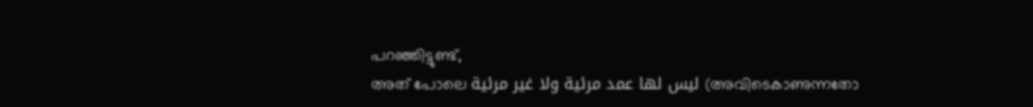പറഞ്ഞിട്ടുണ്ട്,
അത് പോലെ ليس لها عمد مرئية ولا غير مرئية (അവിടെകാണുന്നതോ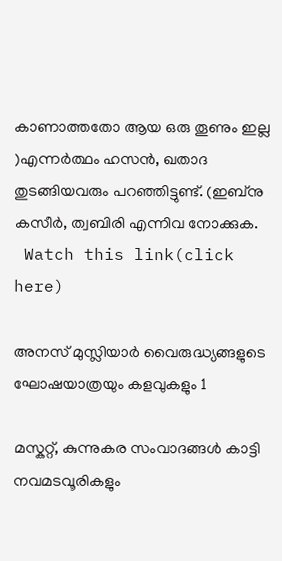കാണാത്തതോ ആയ ഒരു തൂണും ഇല്ല )എന്നര്‍ത്ഥം ഹസന്‍, ഖതാദ തുടങ്ങിയവരും പറഞ്ഞിട്ടുണ്ട്. (ഇബ്നു കസീര്‍, ത്വബിരി എന്നിവ നോക്കുക.
 Watch this link(click here)

അനസ് മുസ്ലിയാർ വൈരുദ്ധ്യങ്ങളുടെ ഘോഷയാത്രയും കളവുകളും 1

മസ്കറ്റ്‌, കുന്നുകര സംവാദങ്ങള്‍ കാട്ടി നവമടവൂരികളും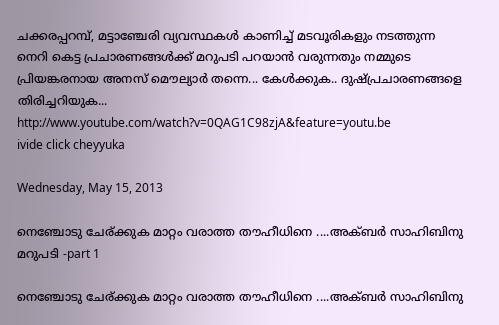ചക്കരപ്പറമ്പ്, മട്ടാഞ്ചേരി വ്യവസ്ഥകള്‍ കാണിച്ച് മടവൂരികളും നടത്തുന്ന നെറി കെട്ട പ്രചാരണങ്ങള്‍ക്ക് മറുപടി പറയാന്‍ വരുന്നതും നമ്മുടെ പ്രിയങ്കരനായ അനസ്‌ മൌല്യാര്‍ തന്നെ... കേള്‍ക്കുക.. ദുഷ്പ്രചാരണങ്ങളെ തിരിച്ചറിയുക...
http://www.youtube.com/watch?v=0QAG1C98zjA&feature=youtu.be
ivide click cheyyuka

Wednesday, May 15, 2013

നെഞ്ചോടു ചേര്ക്കുക മാറ്റം വരാത്ത തൗഹീധിനെ ....അക്ബർ സാഹിബിനു മറുപടി -part 1

നെഞ്ചോടു ചേര്ക്കുക മാറ്റം വരാത്ത തൗഹീധിനെ ....അക്ബർ സാഹിബിനു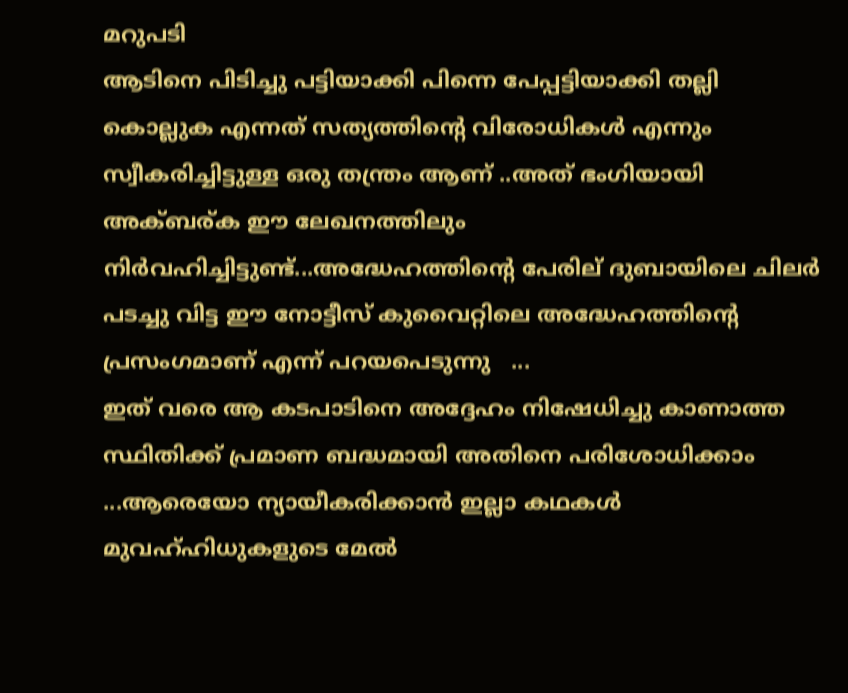മറുപടി
ആടിനെ പിടിച്ചു പട്ടിയാക്കി പിന്നെ പേപ്പട്ടിയാക്കി തല്ലി കൊല്ലുക എന്നത് സത്യത്തിന്റെ വിരോധികൾ എന്നും സ്വീകരിച്ചിട്ടുള്ള ഒരു തന്ത്രം ആണ് ..അത് ഭംഗിയായി അക്ബര്ക ഈ ലേഖനത്തിലും നിർവഹിച്ചിട്ടുണ്ട്...അദ്ധേഹത്തിന്റെ പേരില് ദുബായിലെ ചിലർ പടച്ചു വിട്ട ഈ നോട്ടീസ് കുവൈറ്റിലെ അദ്ധേഹത്തിന്റെ പ്രസംഗമാണ് എന്ന് പറയപെടുന്നു   ...
ഇത് വരെ ആ കടപാടിനെ അദ്ദേഹം നിഷേധിച്ചു കാണാത്ത സ്ഥിതിക്ക് പ്രമാണ ബദ്ധമായി അതിനെ പരിശോധിക്കാം ...ആരെയോ ന്യായീകരിക്കാൻ ഇല്ലാ കഥകൾ മുവഹ്ഹിധുകളുടെ മേൽ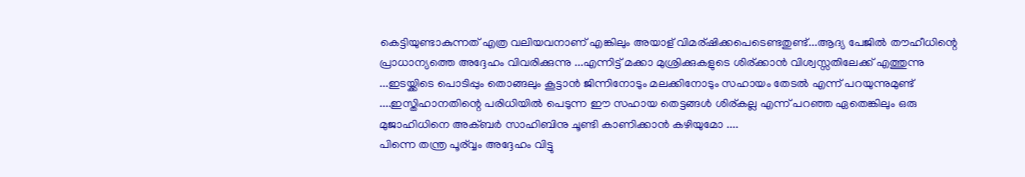കെട്ടിയുണ്ടാകുന്നത് എത്ര വലിയവനാണ്‌ എങ്കിലും അയാള് വിമര്ഷിക്കപെടെണ്ടതുണ്ട്...ആദ്യ പേജിൽ തൗഹീധിന്റെ പ്രാധാന്യത്തെ അദ്ദേഹം വിവരിക്കുന്നു ...എന്നിട്ട് മക്കാ മുശ്രിക്കുകളുടെ ശിര്ക്കാൻ വിശ്വസ്സതിലേക്ക് എത്തുന്നു ...ഇടയ്ക്കിടെ പൊടിപ്പും തൊങ്ങലും കൂട്ടാൻ ജിന്നിനോടും മലക്കിനോടും സഹായം തേടൽ എന്ന് പറയുന്നുമുണ്ട് ....ഇസ്തിഹാനതിന്റെ പരിധിയിൽ പെടുന്ന ഈ സഹായ തെട്ടങ്ങൾ ശിര്കല്ല എന്ന് പറഞ്ഞ ഏതെങ്കിലും ഒരു മുജാഹിധിനെ അക്ബർ സാഹിബിനു ചൂണ്ടി കാണിക്കാൻ കഴിയുമോ ....
പിന്നെ തന്ത്ര പൂര്വ്വം അദ്ദേഹം വിട്ടു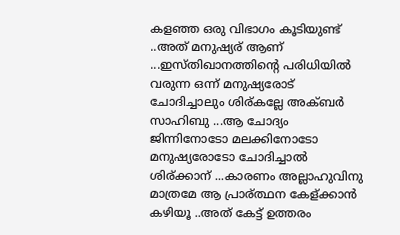കളഞ്ഞ ഒരു വിഭാഗം കൂടിയുണ്ട് ..അത് മനുഷ്യര് ആണ് ...ഇസ്തിഖാനത്തിന്റെ പരിധിയിൽ വരുന്ന ഒന്ന് മനുഷ്യരോട് ചോദിച്ചാലും ശിര്കല്ലേ അക്ബർ സാഹിബു ...ആ ചോദ്യം ജിന്നിനോടോ മലക്കിനോടോ മനുഷ്യരോടോ ചോദിച്ചാൽ ശിര്ക്കാന് ...കാരണം അല്ലാഹുവിനു മാത്രമേ ആ പ്രാര്ത്ഥന കേള്ക്കാൻ കഴിയൂ ..അത് കേട്ട് ഉത്തരം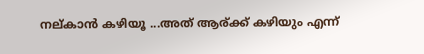നല്കാൻ കഴിയൂ ...അത് ആര്ക്ക് കഴിയും എന്ന്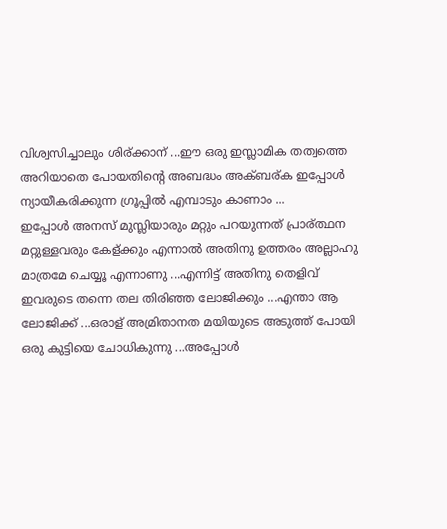വിശ്വസിച്ചാലും ശിര്ക്കാന് ...ഈ ഒരു ഇസ്ലാമിക തത്വത്തെ അറിയാതെ പോയതിന്റെ അബദ്ധം അക്ബര്ക ഇപ്പോൾ ന്യായീകരിക്കുന്ന ഗ്രൂപ്പിൽ എമ്പാടും കാണാം ...
ഇപ്പോൾ അനസ് മുസ്ലിയാരും മറ്റും പറയുന്നത് പ്രാര്ത്ഥന മറ്റുള്ളവരും കേള്ക്കും എന്നാൽ അതിനു ഉത്തരം അല്ലാഹു മാത്രമേ ചെയ്യൂ എന്നാണു ...എന്നിട്ട് അതിനു തെളിവ് ഇവരുടെ തന്നെ തല തിരിഞ്ഞ ലോജിക്കും ...എന്താ ആ ലോജിക്ക് ...ഒരാള് അമ്രിതാനത മയിയുടെ അടുത്ത് പോയി ഒരു കുട്ടിയെ ചോധികുന്നു ...അപ്പോൾ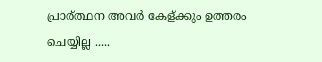പ്രാര്ത്ഥന അവർ കേള്ക്കും ഉത്തരം ചെയ്യില്ല .....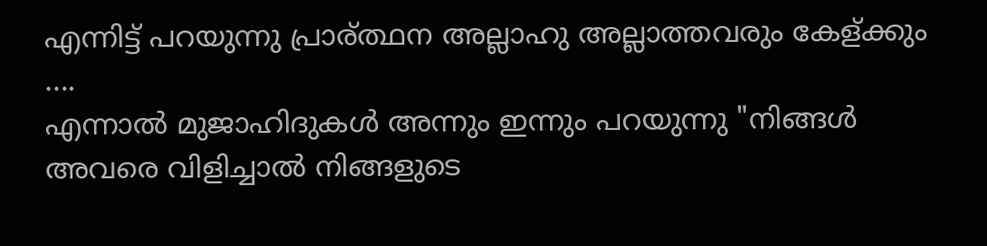എന്നിട്ട് പറയുന്നു പ്രാര്ത്ഥന അല്ലാഹു അല്ലാത്തവരും കേള്ക്കും ....
എന്നാൽ മുജാഹിദുകൾ അന്നും ഇന്നും പറയുന്നു "നിങ്ങൾ അവരെ വിളിച്ചാൽ നിങ്ങളുടെ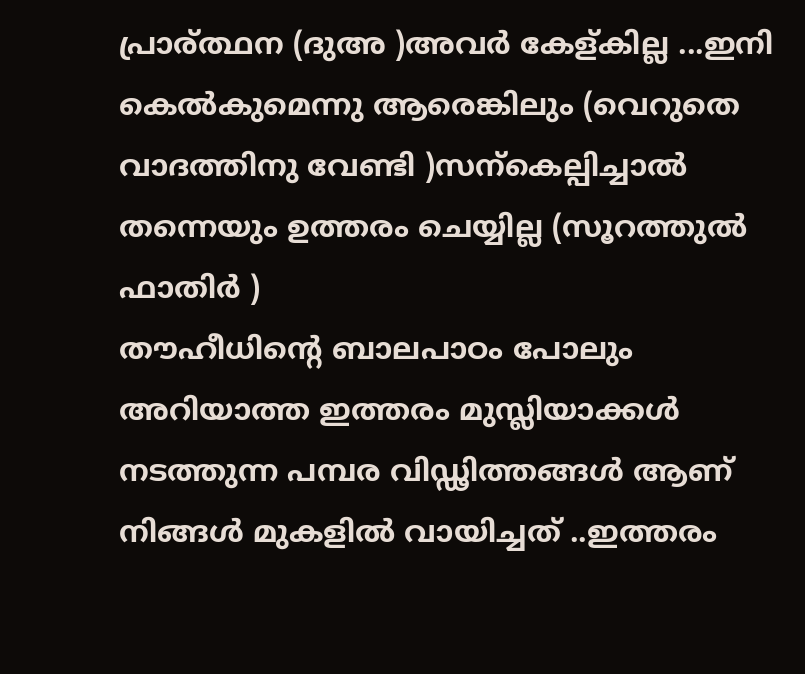പ്രാര്ത്ഥന (ദുഅ )അവർ കേള്കില്ല ...ഇനി കെൽകുമെന്നു ആരെങ്കിലും (വെറുതെ വാദത്തിനു വേണ്ടി )സന്കെല്പിച്ചാൽ തന്നെയും ഉത്തരം ചെയ്യില്ല (സൂറത്തുൽ ഫാതിർ )
തൗഹീധിന്റെ ബാലപാഠം പോലും അറിയാത്ത ഇത്തരം മുസ്ലിയാക്കൾ നടത്തുന്ന പമ്പര വിഡ്ഢിത്തങ്ങള്‍ ആണ് നിങ്ങള്‍ മുകളില്‍ വായിച്ചത് ..ഇത്തരം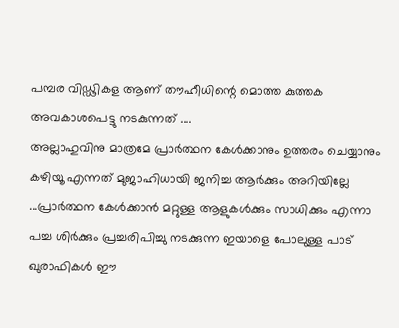പമ്പര വിഡ്ഢികള ആണ് തൗഹീധിന്റെ മൊത്ത കുത്തക അവകാശപെട്ടു നടകുന്നത് ....
അല്ലാഹുവിനു മാത്രമേ പ്രാര്‍ത്ഥന കേള്‍ക്കാനും ഉത്തരം ചെയ്യാനും കഴിയൂ എന്നത് മുജാഹിധായി ജനിച്ച ആര്‍ക്കും അറിയില്ലേ ...പ്രാര്‍ത്ഥന കേള്‍ക്കാന്‍ മറ്റുള്ള ആളുകള്‍ക്കും സാധിക്കും എന്നാ പച്ച ശിര്‍ക്കും പ്രച്ചരിപിച്ചു നടക്കുന്ന ഇയാളെ പോലുള്ള പാട് ഖുരാഫികള്‍ ഈ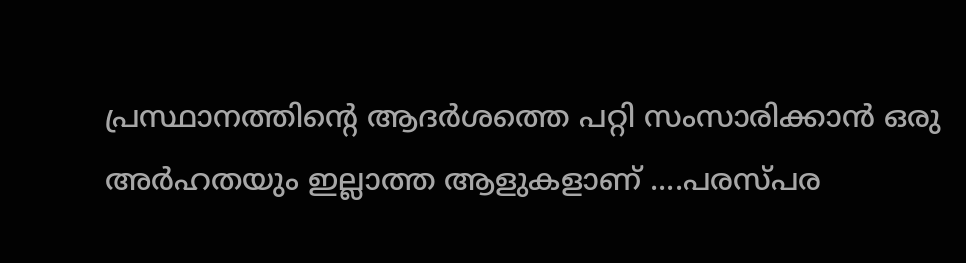പ്രസ്ഥാനത്തിന്റെ ആദര്‍ശത്തെ പറ്റി സംസാരിക്കാന്‍ ഒരു അര്‍ഹതയും ഇല്ലാത്ത ആളുകളാണ് ....പരസ്പര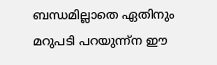ബന്ധമില്ലാതെ ഏതിനും മറുപടി പറയുന്ന്ന ഈ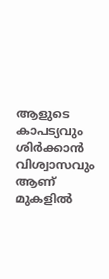ആളുടെ കാപട്യവും ശിര്‍ക്കാന്‍ വിശ്വാസവും ആണ് മുകളില്‍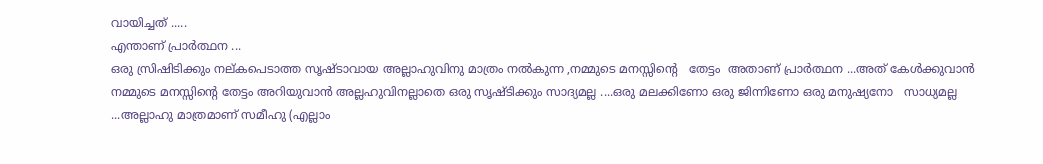വായിച്ചത് .....
എന്താണ് പ്രാര്‍ത്ഥന ...
ഒരു സ്രിഷിടിക്കും നല്കപെടാത്ത സൃഷ്ടാവായ അല്ലാഹുവിനു മാത്രം നല്‍കുന്ന ,നമ്മുടെ മനസ്സിന്റെ   തേട്ടം  അതാണ്‌ പ്രാര്‍ത്ഥന ...അത് കേള്‍ക്കുവാന്‍ നമ്മുടെ മനസ്സിന്റെ തേട്ടം അറിയുവാന്‍ അല്ലഹുവിനല്ലാതെ ഒരു സൃഷ്ടിക്കും സാദ്യമല്ല ....ഒരു മലക്കിണോ ഒരു ജിന്നിണോ ഒരു മനുഷ്യനോ   സാധ്യമല്ല ...അല്ലാഹു മാത്രമാണ് സമീഹു (എല്ലാം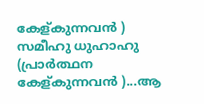കേള്കുന്നവന്‍ ) സമീഹു ധുഹാഹു (പ്രാര്‍ത്ഥന കേള്കുന്നവന്‍ )...ആ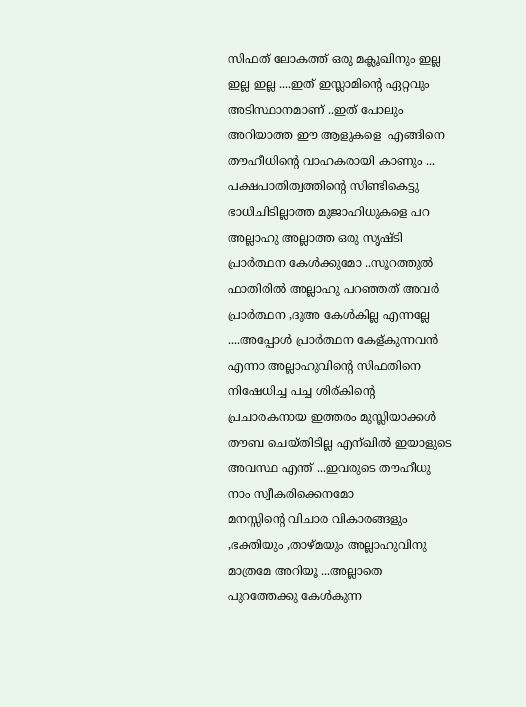സിഫത് ലോകത്ത് ഒരു മക്ലൂഖിനും ഇല്ല ഇല്ല ഇല്ല ....ഇത് ഇസ്ലാമിന്റെ ഏറ്റവും അടിസ്ഥാനമാണ് ..ഇത് പോലും അറിയാത്ത ഈ ആളുകളെ  എങ്ങിനെ തൗഹീധിന്റെ വാഹകരായി കാണും ...
പക്ഷപാതിത്വത്തിന്റെ സിണ്ടികെട്ടു ഭാധിചിടില്ലാത്ത മുജാഹിധുകളെ പറ അല്ലാഹു അല്ലാത്ത ഒരു സൃഷ്ടി പ്രാര്‍ത്ഥന കേള്‍ക്കുമോ ..സൂറത്തുല്‍ ഫാതിരില്‍ അല്ലാഹു പറഞ്ഞത് അവര്‍ പ്രാര്‍ത്ഥന ,ദുഅ കേള്‍കില്ല എന്നല്ലേ ....അപ്പോള്‍ പ്രാര്‍ത്ഥന കേള്കുന്നവന്‍ എന്നാ അല്ലാഹുവിന്റെ സിഫതിനെ നിഷേധിച്ച പച്ച ശിര്കിന്റെ പ്രചാരകനായ ഇത്തരം മുസ്ലിയാക്കൾ തൗബ ചെയ്തിടില്ല എന്ഖില്‍ ഇയാളുടെ അവസ്ഥ എന്ത് ...ഇവരുടെ തൗഹീധു നാം സ്വീകരിക്കെനമോ
മനസ്സിന്റെ വിചാര വികാരങ്ങളും ,ഭക്തിയും ,താഴ്മയും അല്ലാഹുവിനു മാത്രമേ അറിയൂ ...അല്ലാതെ പുറത്തേക്കു കേള്‍കുന്ന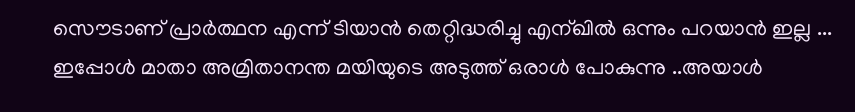സൌടാണ് പ്രാര്‍ത്ഥന എന്ന് ടിയാന്‍ തെറ്റിദ്ധരിച്ചു എന്ഖില്‍ ഒന്നും പറയാന്‍ ഇല്ല ...
ഇപ്പോള്‍ മാതാ അമ്രിതാനന്ത മയിയുടെ അടുത്ത് ഒരാള്‍ പോകുന്നു ..അയാള്‍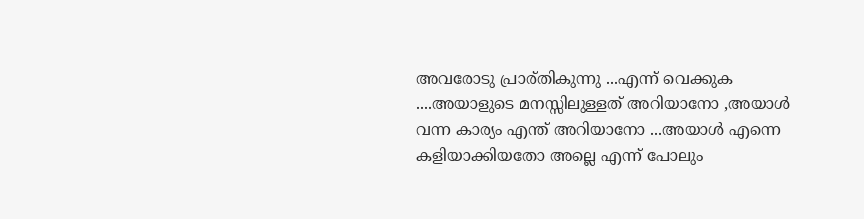അവരോടു പ്രാര്തികുന്നു ...എന്ന് വെക്കുക ....അയാളുടെ മനസ്സിലുള്ളത് അറിയാനോ ,അയാള്‍ വന്ന കാര്യം എന്ത് അറിയാനോ ...അയാള്‍ എന്നെ കളിയാക്കിയതോ അല്ലെ എന്ന് പോലും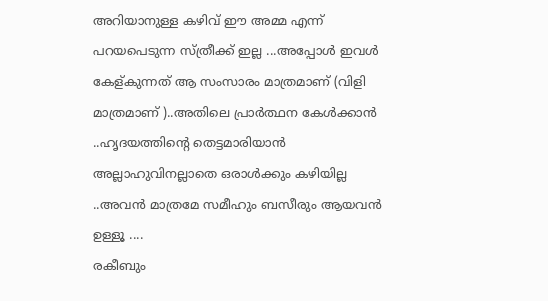അറിയാനുള്ള കഴിവ് ഈ അമ്മ എന്ന് പറയപെടുന്ന സ്ത്രീക്ക് ഇല്ല ...അപ്പോള്‍ ഇവള്‍ കേള്കുന്നത് ആ സംസാരം മാത്രമാണ് (വിളി മാത്രമാണ് )..അതിലെ പ്രാര്‍ത്ഥന കേള്‍ക്കാന്‍ ..ഹൃദയത്തിന്റെ തെട്ടമാരിയാന്‍ അല്ലാഹുവിനല്ലാതെ ഒരാള്‍ക്കും കഴിയില്ല ..അവന്‍ മാത്രമേ സമീഹും ബസീരും ആയവന്‍ ഉള്ളൂ ....
രകീബും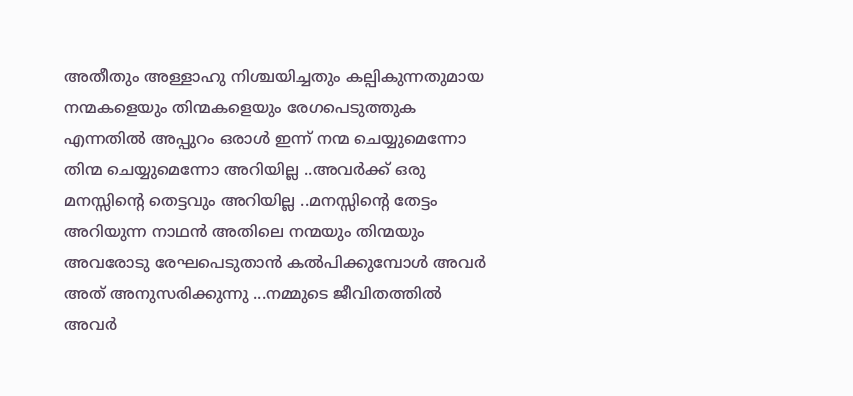അതീതും അള്ളാഹു നിശ്ചയിച്ചതും കല്പികുന്നതുമായ നന്മകളെയും തിന്മകളെയും രേഗപെടുത്തുക എന്നതില്‍ അപ്പുറം ഒരാള്‍ ഇന്ന് നന്മ ചെയ്യുമെന്നോ തിന്മ ചെയ്യുമെന്നോ അറിയില്ല ..അവര്‍ക്ക് ഒരു മനസ്സിന്റെ തെട്ടവും അറിയില്ല ..മനസ്സിന്റെ തേട്ടം അറിയുന്ന നാഥന്‍ അതിലെ നന്മയും തിന്മയും അവരോടു രേഘപെടുതാന്‍ കല്‍പിക്കുമ്പോള്‍ അവര്‍ അത് അനുസരിക്കുന്നു ...നമ്മുടെ ജീവിതത്തില്‍ അവര്‍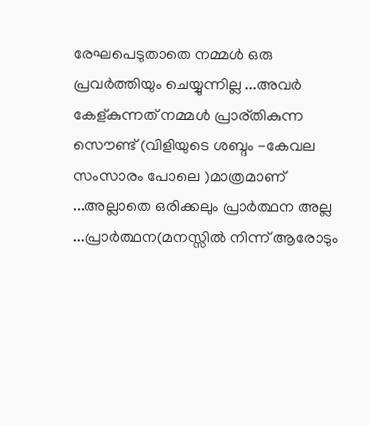രേഘപെടുതാതെ നമ്മള്‍ ഒരു പ്രവര്‍ത്തിയും ചെയ്യുന്നില്ല ...അവര്‍ കേള്കുന്നത് നമ്മള്‍ പ്രാര്തികുന്ന സൌണ്ട് (വിളിയുടെ ശബ്ദം -കേവല സംസാരം പോലെ )മാത്രമാണ് ...അല്ലാതെ ഒരിക്കലും പ്രാര്‍ത്ഥന അല്ല ...പ്രാര്‍ത്ഥന(മനസ്സില്‍ നിന്ന് ആരോടും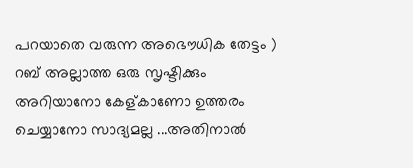പറയാതെ വരുന്ന അഭൌധിക തേട്ടം ) റബ് അല്ലാത്ത ഒരു സൃഷ്ടിക്കും അറിയാനോ കേള്കാണോ ഉത്തരം ചെയ്യാനോ സാദ്യമല്ല ...അതിനാല്‍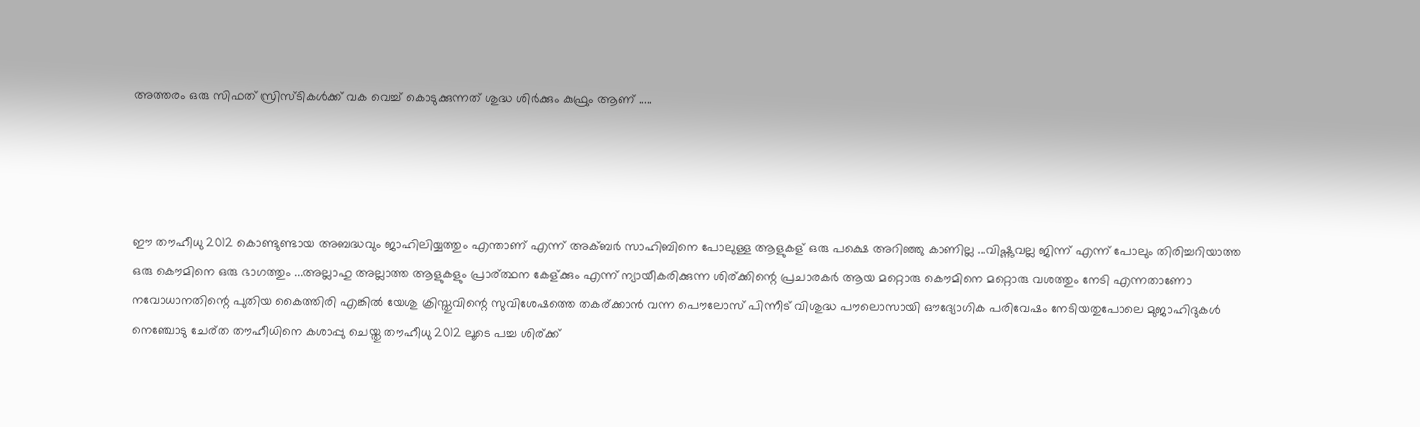അത്തരം ഒരു സിഫത് സ്രിസ്ടികള്‍ക്ക് വക വെച്ച് കൊടുക്കുന്നത് ശുദ്ധ ശിര്‍ക്കും കുഫ്രും ആണ് .....




ഈ തൗഹീധു 2012 കൊണ്ടുണ്ടായ അബദ്ധവും ജാഹിലിയ്യത്തും എന്താണ് എന്ന് അക്ബർ സാഹിബിനെ പോലുള്ള ആളുകള് ഒരു പക്ഷെ അറിഞ്ഞു കാണില്ല ...വിഷ്ണുവല്ല ജിന്ന് എന്ന് പോലും തിരിച്ചറിയാത്ത ഒരു കൌമിനെ ഒരു ഭാഗത്തും ...അല്ലാഹു അല്ലാത്ത ആളുകളും പ്രാര്ത്ഥന കേള്ക്കും എന്ന് ന്യായീകരിക്കുന്ന ശിര്ക്കിന്റെ പ്രചാരകർ ആയ മറ്റൊരു കൌമിനെ മറ്റൊരു വശത്തും നേടി എന്നതാണോ നവോധാനതിന്റെ പുതിയ കൈത്തിരി എങ്കിൽ യേശു ക്രിസ്തുവിന്റെ സുവിശേഷത്തെ തകര്ക്കാൻ വന്ന പൌലോസ് പിന്നീട് വിശുദ്ധ പൗലൊസായി ഔദ്യോഗിക പരിവേഷം നേടിയതുപോലെ മുജാഹിദുകൾ നെഞ്ചോടു ചേര്ത തൗഹീധിനെ കശാപ്പു ചെയ്തു തൗഹീധു 2012 ലൂടെ പച്ച ശിര്ക്ക്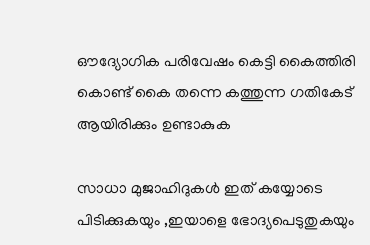ഔദ്യോഗിക പരിവേഷം കെട്ടി കൈത്തിരി കൊണ്ട് കൈ തന്നെ കത്തുന്ന ഗതികേട് ആയിരിക്കും ഉണ്ടാകുക

സാധാ മുജാഹിദുകള്‍ ഇത് കയ്യോടെ പിടിക്കുകയും ,ഇയാളെ ഭോദ്യപെടുതുകയും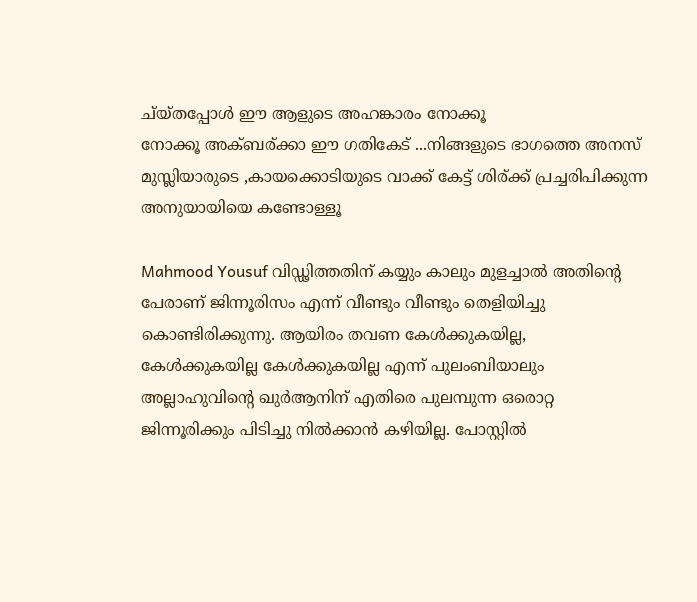ച്യ്തപ്പോള്‍ ഈ ആളുടെ അഹങ്കാരം നോക്കൂ
നോക്കൂ അക്ബര്ക്കാ ഈ ഗതികേട് ...നിങ്ങളുടെ ഭാഗത്തെ അനസ് മുസ്ലിയാരുടെ ,കായക്കൊടിയുടെ വാക്ക് കേട്ട് ശിര്ക്ക് പ്രച്ചരിപിക്കുന്ന അനുയായിയെ കണ്ടോള്ളൂ

Mahmood Yousuf വിഡ്ഢിത്തതിന് കയ്യും കാലും മുളച്ചാല്‍ അതിന്‍റെ പേരാണ് ജിന്നൂരിസം എന്ന് വീണ്ടും വീണ്ടും തെളിയിച്ചു കൊണ്ടിരിക്കുന്നു. ആയിരം തവണ കേള്‍ക്കുകയില്ല, കേള്‍ക്കുകയില്ല കേള്‍ക്കുകയില്ല എന്ന് പുലംബിയാലും അല്ലാഹുവിന്‍റെ ഖുര്‍ആനിന് എതിരെ പുലമ്പുന്ന ഒരൊറ്റ ജിന്നൂരിക്കും പിടിച്ചു നില്‍ക്കാന്‍ കഴിയില്ല. പോസ്റ്റില്‍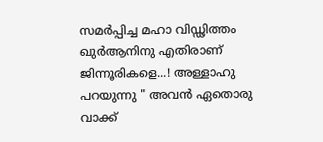സമര്‍പ്പിച്ച മഹാ വിഡ്ഢിത്തം ഖുര്‍ആനിനു എതിരാണ് ജിന്നൂരികളെ...! അള്ളാഹു പറയുന്നു " അവന്‍ ഏതൊരു വാക്ക്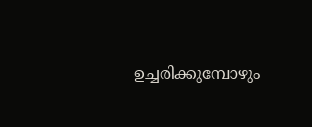ഉച്ചരിക്കുമ്പോഴും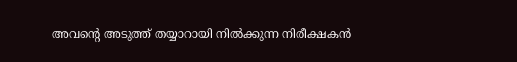അവന്‍റെ അടുത്ത് തയ്യാറായി നില്‍ക്കുന്ന നിരീക്ഷകന്‍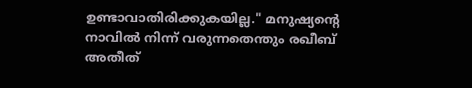ഉണ്ടാവാതിരിക്കുകയില്ല." മനുഷ്യന്‍റെ നാവില്‍ നിന്ന് വരുന്നതെന്തും രഖീബ് അതീത്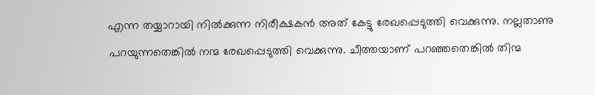എന്ന തയ്യാറായി നില്‍ക്കുന്ന നിരീക്ഷകന്‍ അത് കേട്ടു രേഖപ്പെടുത്തി വെക്കുന്നു. നല്ലതാണു പറയുന്നതെങ്കില്‍ നന്മ രേഖപ്പെടുത്തി വെക്കുന്നു. ചീത്തയാണ്‌ പറഞ്ഞതെങ്കില്‍ തിന്മ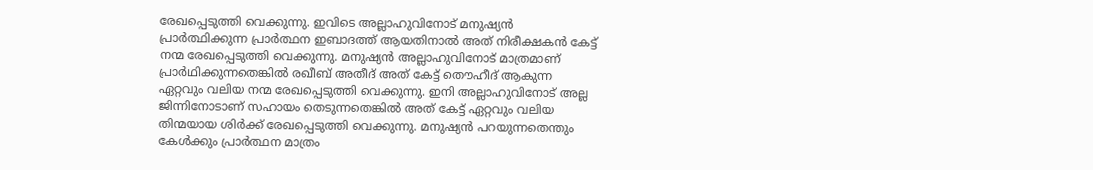രേഖപ്പെടുത്തി വെക്കുന്നു. ഇവിടെ അല്ലാഹുവിനോട് മനുഷ്യന്‍ പ്രാര്‍ത്ഥിക്കുന്ന പ്രാര്‍ത്ഥന ഇബാദത്ത് ആയതിനാല്‍ അത് നിരീക്ഷകന്‍ കേട്ട് നന്മ രേഖപ്പെടുത്തി വെക്കുന്നു. മനുഷ്യന്‍ അല്ലാഹുവിനോട് മാത്രമാണ് പ്രാര്‍ഥിക്കുന്നതെങ്കില്‍ രഖീബ് അതീദ് അത് കേട്ട് തൌഹീദ് ആകുന്ന ഏറ്റവും വലിയ നന്മ രേഖപ്പെടുത്തി വെക്കുന്നു. ഇനി അല്ലാഹുവിനോട് അല്ല ജിന്നിനോടാണ് സഹായം തെടുന്നതെങ്കില്‍ അത് കേട്ട് ഏറ്റവും വലിയ തിന്മയായ ശിര്‍ക്ക് രേഖപ്പെടുത്തി വെക്കുന്നു. മനുഷ്യന്‍ പറയുന്നതെന്തും കേള്‍ക്കും പ്രാര്‍ത്ഥന മാത്രം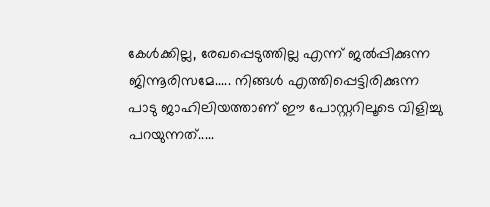കേള്‍ക്കില്ല, രേഖപ്പെടുത്തില്ല എന്ന് ജല്‍പ്പിക്കുന്ന ജിന്നൂരിസമേ..... നിങ്ങള്‍ എത്തിപ്പെട്ടിരിക്കുന്ന പാടു ജാഹിലിയത്താണ് ഈ പോസ്റ്ററിലൂടെ വിളിച്ചു പറയുന്നത്.....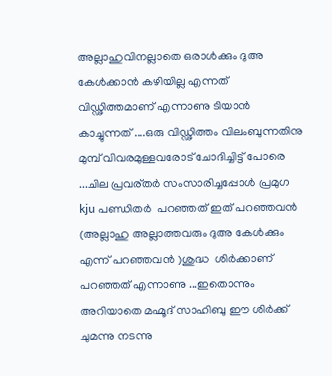അല്ലാഹുവിനല്ലാതെ ഒരാള്‍ക്കും ദുഅ കേള്‍ക്കാന്‍ കഴിയില്ല എന്നത് വിഡ്ഢിത്തമാണ് എന്നാണു ടിയാന്‍ കാച്ചുന്നത് ....ഒരു വിഡ്ഢിത്തം വിലംബുന്നതിനു മുമ്പ് വിവരമുള്ളവരോട് ചോദിച്ചിട്ട് പോരെ ...ചില പ്രവര്തര്‍ സംസാരിച്ചപ്പോള്‍ പ്രമുഗ kju പണ്ഡിതര്‍  പറഞ്ഞത് ഇത് പറഞ്ഞവന്‍ (അല്ലാഹു അല്ലാത്തവരും ദുഅ കേള്‍ക്കും എന്ന് പറഞ്ഞവന്‍ )ശുദ്ധ  ശിര്‍ക്കാണ്‌  പറഞ്ഞത് എന്നാണു ...ഇതൊന്നും അറിയാതെ മഹ്മൂദ് സാഹിബു ഈ ശിര്‍ക്ക് ചുമന്നു നടന്നു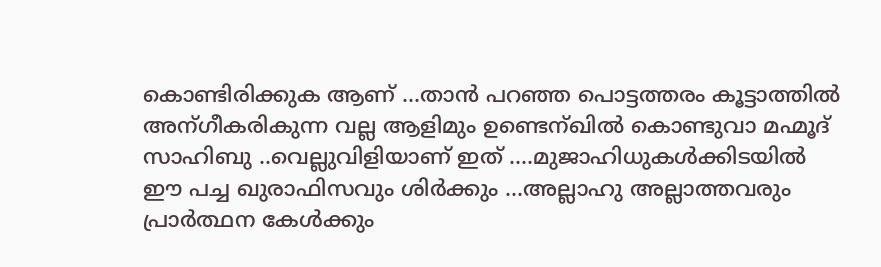കൊണ്ടിരിക്കുക ആണ് ...താന്‍ പറഞ്ഞ പൊട്ടത്തരം കൂട്ടാത്തില്‍ അന്ഗീകരികുന്ന വല്ല ആളിമും ഉണ്ടെന്ഖില്‍ കൊണ്ടുവാ മഹ്മൂദ് സാഹിബു ..വെല്ലുവിളിയാണ് ഇത് ....മുജാഹിധുകള്‍ക്കിടയില്‍ ഈ പച്ച ഖുരാഫിസവും ശിര്‍ക്കും ...അല്ലാഹു അല്ലാത്തവരും പ്രാര്‍ത്ഥന കേള്‍ക്കും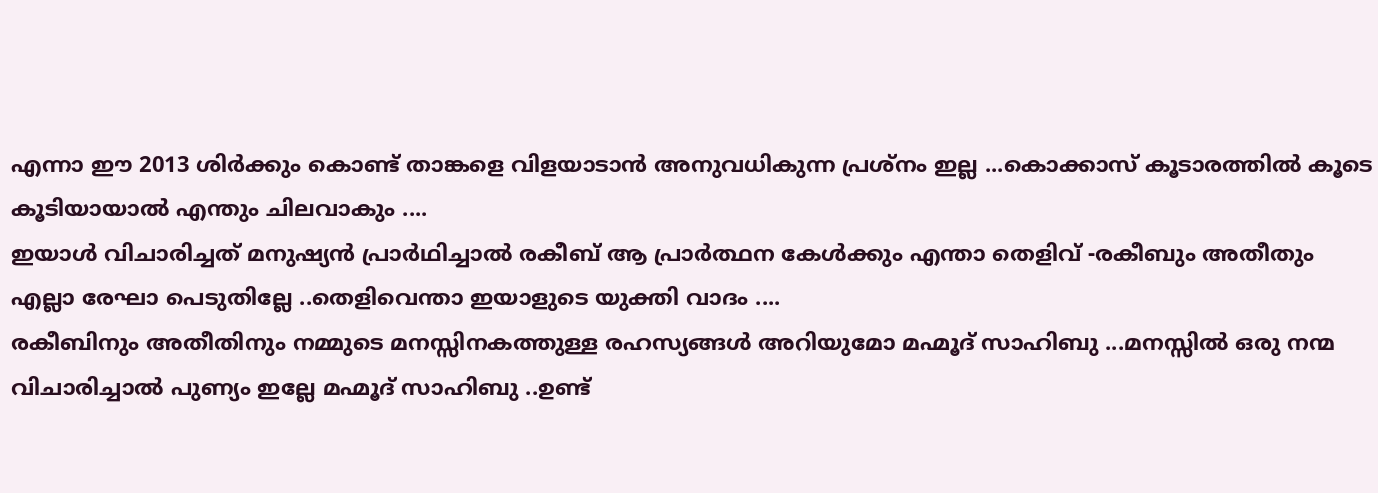എന്നാ ഈ 2013 ശിര്‍ക്കും കൊണ്ട് താങ്കളെ വിളയാടാന്‍ അനുവധികുന്ന പ്രശ്നം ഇല്ല ...കൊക്കാസ് കൂടാരത്തില്‍ കൂടെ കൂടിയായാല്‍ എന്തും ചിലവാകും ....
ഇയാള്‍ വിചാരിച്ചത് മനുഷ്യന്‍ പ്രാര്‍ഥിച്ചാല്‍ രകീബ് ആ പ്രാര്‍ത്ഥന കേള്‍ക്കും എന്താ തെളിവ് -രകീബും അതീതും എല്ലാ രേഘാ പെടുതില്ലേ ..തെളിവെന്താ ഇയാളുടെ യുക്തി വാദം ....
രകീബിനും അതീതിനും നമ്മുടെ മനസ്സിനകത്തുള്ള രഹസ്യങ്ങള്‍ അറിയുമോ മഹ്മൂദ് സാഹിബു ...മനസ്സില്‍ ഒരു നന്മ വിചാരിച്ചാല്‍ പുണ്യം ഇല്ലേ മഹ്മൂദ് സാഹിബു ..ഉണ്ട്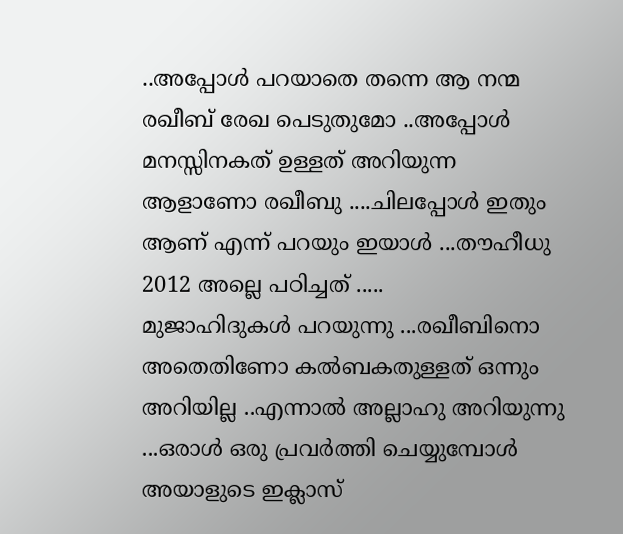..അപ്പോള്‍ പറയാതെ തന്നെ ആ നന്മ രഖീബ് രേഖ പെടുതുമോ ..അപ്പോള്‍ മനസ്സിനകത് ഉള്ളത് അറിയുന്ന ആളാണോ രഖീബു ....ചിലപ്പോള്‍ ഇതും ആണ് എന്ന് പറയും ഇയാള്‍ ...തൗഹീധു 2012 അല്ലെ പഠിച്ചത് .....
മുജാഹിദുകള്‍ പറയുന്നു ...രഖീബിനൊ അതെതിണോ കല്‍ബകതുള്ളത് ഒന്നും അറിയില്ല ..എന്നാല്‍ അല്ലാഹു അറിയുന്നു ...ഒരാള്‍ ഒരു പ്രവര്‍ത്തി ചെയ്യുമ്പോള്‍ അയാളുടെ ഇക്ലാസ്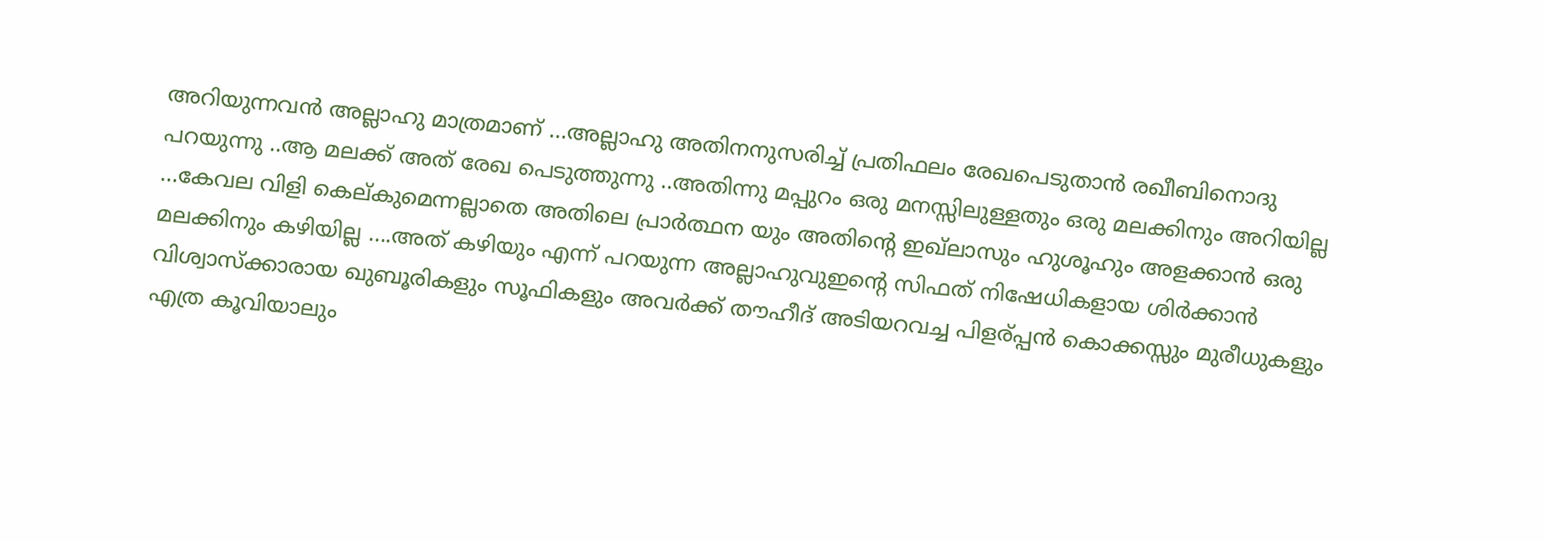അറിയുന്നവന്‍ അല്ലാഹു മാത്രമാണ് ...അല്ലാഹു അതിനനുസരിച്ച് പ്രതിഫലം രേഖപെടുതാന്‍ രഖീബിനൊദു പറയുന്നു ..ആ മലക്ക് അത് രേഖ പെടുത്തുന്നു ..അതിന്നു മപ്പുറം ഒരു മനസ്സിലുള്ളതും ഒരു മലക്കിനും അറിയില്ല ...കേവല വിളി കെല്‌കുമെന്നല്ലാതെ അതിലെ പ്രാര്‍ത്ഥന യും അതിന്റെ ഇഖ്ലാസും ഹുശൂഹും അളക്കാന്‍ ഒരു മലക്കിനും കഴിയില്ല ....അത് കഴിയും എന്ന് പറയുന്ന അല്ലാഹുവുഇന്റെ സിഫത് നിഷേധികളായ ശിര്‍ക്കാന്‍ വിശ്വാസ്ക്കാരായ ഖുബൂരികളും സൂഫികളും അവര്‍ക്ക് തൗഹീദ് അടിയറവച്ച പിളര്പ്പന്‍ കൊക്കസ്സും മുരീധുകളും എത്ര കൂവിയാലും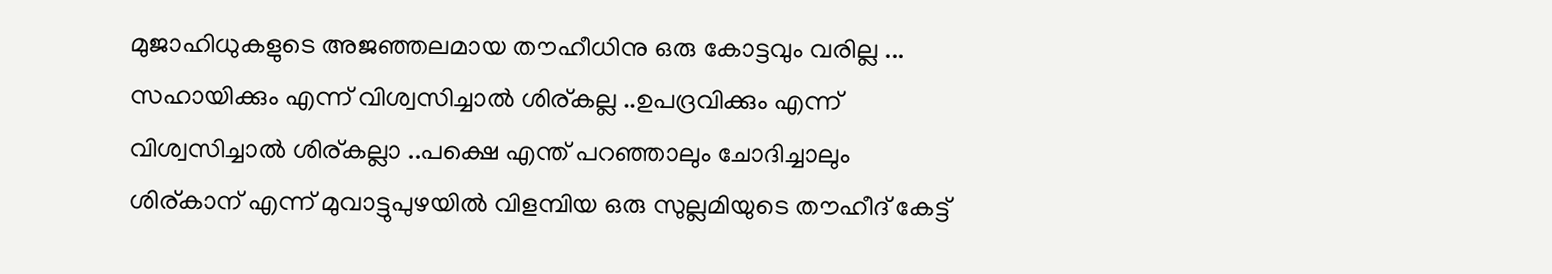മുജാഹിധുകളുടെ അജഞ്ഞലമായ തൗഹീധിനു ഒരു കോട്ടവും വരില്ല ...
സഹായിക്കും എന്ന് വിശ്വസിച്ചാല്‍ ശിര്കല്ല ..ഉപദ്രവിക്കും എന്ന് വിശ്വസിച്ചാല്‍ ശിര്കല്ലാ ..പക്ഷെ എന്ത് പറഞ്ഞാലും ചോദിച്ചാലും ശിര്കാന് എന്ന് മുവാട്ടുപുഴയില്‍ വിളമ്പിയ ഒരു സുല്ലമിയുടെ തൗഹീദ് കേട്ട്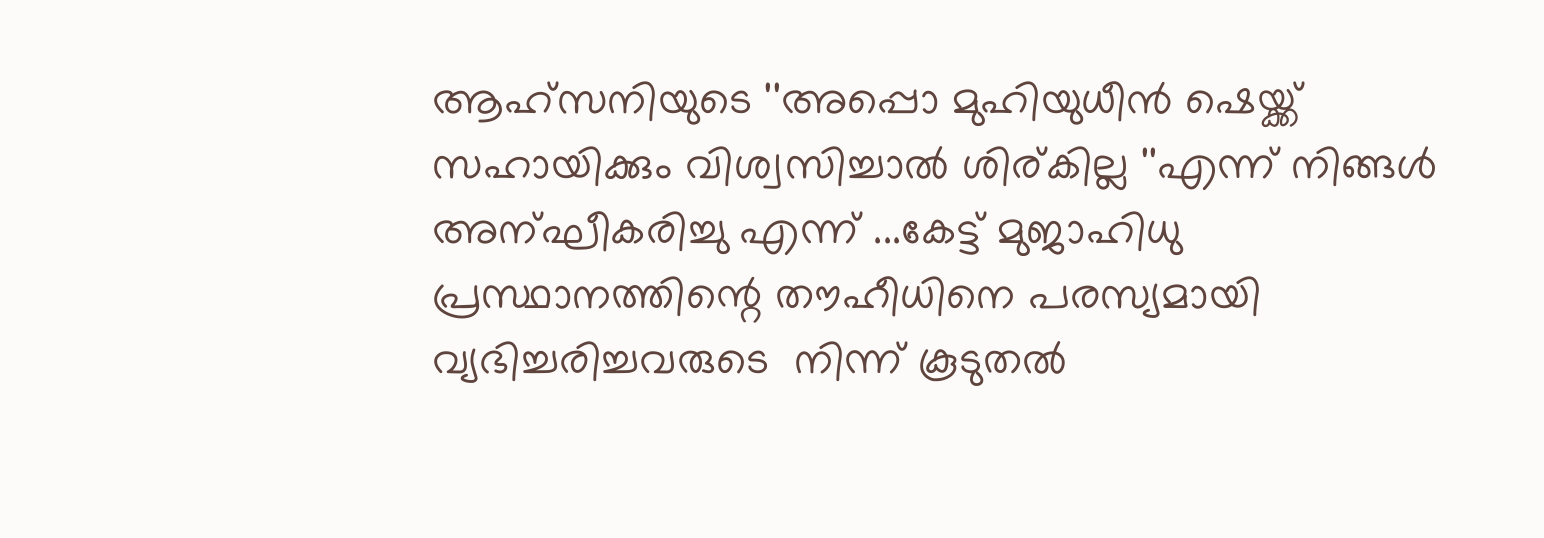ആഹ്സനിയുടെ ''അപ്പൊ മുഹിയുധീന്‍ ഷെയ്ക്ക് സഹായിക്കും വിശ്വസിച്ചാല്‍ ശിര്കില്ല ''എന്ന് നിങ്ങള്‍ അന്ഘീകരിച്ചു എന്ന് ...കേട്ട് മുജാഹിധു പ്രസ്ഥാനത്തിന്റെ തൗഹീധിനെ പരസ്യമായി വ്യഭിച്ചരിച്ചവരുടെ  നിന്ന് കൂടുതല്‍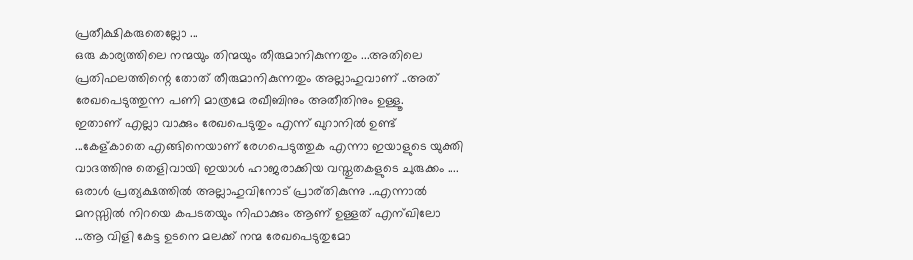പ്രതീക്ഷികരുതെല്ലോ ...
ഒരു കാര്യത്തിലെ നന്മയും തിന്മയും തീരുമാനികുന്നതും ...അതിലെ പ്രതിഫലത്തിന്റെ തോത് തീരുമാനികുന്നതും അല്ലാഹുവാണ് ..അത് രേഖപെടുത്തുന്ന പണി മാത്രമേ രഖീബിനും അതീതിനും ഉള്ളൂ.
ഇതാണ് എല്ലാ വാക്കും രേഖപെടുതും എന്ന് ഖുറാനില്‍ ഉണ്ട് ...കേള്കാതെ എങ്ങിനെയാണ് രേഗപെടുത്തുക എന്നാ ഇയാളുടെ യുക്തി വാദത്തിനു തെളിവായി ഇയാള്‍ ഹാജരാക്കിയ വസ്തുതകളുടെ ചുരുക്കം ....
ഒരാള്‍ പ്രത്യക്ഷത്തില്‍ അല്ലാഹുവിനോട് പ്രാര്തികുന്നു ..എന്നാല്‍ മനസ്സില്‍ നിറയെ കപടതയും നിഫാക്കും ആണ് ഉള്ളത് എന്ഖിലോ ...ആ വിളി കേട്ട ഉടനെ മലക്ക് നന്മ രേഖപെടുതുമോ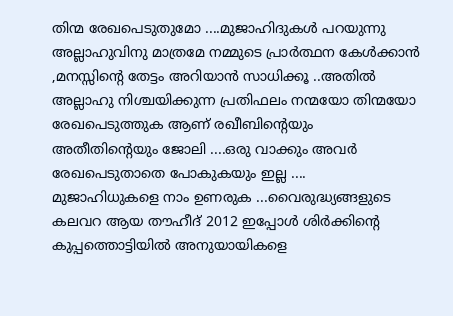തിന്മ രേഖപെടുതുമോ ....മുജാഹിദുകള്‍ പറയുന്നു അല്ലാഹുവിനു മാത്രമേ നമ്മുടെ പ്രാര്‍ത്ഥന കേള്‍ക്കാന്‍ ,മനസ്സിന്റെ തേട്ടം അറിയാന്‍ സാധിക്കൂ ..അതില്‍ അല്ലാഹു നിശ്ചയിക്കുന്ന പ്രതിഫലം നന്മയോ തിന്മയോ രേഖപെടുത്തുക ആണ് രഖീബിന്റെയും അതീതിന്റെയും ജോലി ....ഒരു വാക്കും അവര്‍ രേഖപെടുതാതെ പോകുകയും ഇല്ല ....
മുജാഹിധുകളെ നാം ഉണരുക ...വൈരുദ്ധ്യങ്ങളുടെ കലവറ ആയ തൗഹീദ് 2012 ഇപ്പോള്‍ ശിര്‍ക്കിന്റെ കുപ്പത്തൊട്ടിയില്‍ അനുയായികളെ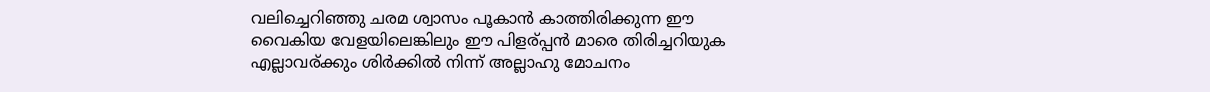വലിച്ചെറിഞ്ഞു ചരമ ശ്വാസം പൂകാന്‍ കാത്തിരിക്കുന്ന ഈ വൈകിയ വേളയിലെങ്കിലും ഈ പിളര്പ്പന്‍ മാരെ തിരിച്ചറിയുക
എല്ലാവര്ക്കും ശിര്‍ക്കില്‍ നിന്ന് അല്ലാഹു മോചനം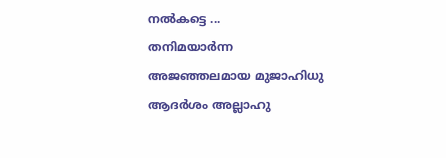നല്‍കട്ടെ ...
തനിമയാര്‍ന്ന അജഞ്ഞലമായ മുജാഹിധു ആദര്‍ശം അല്ലാഹു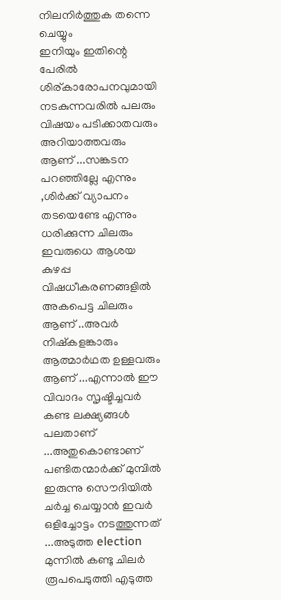നിലനിര്‍ത്തുക തന്നെ ചെയ്യും
ഇനിയും ഇതിന്റെ പേരില്‍ ശിര്കാരോപനവുമായി നടകുന്നവരില്‍ പലരും വിഷയം പടിക്കാതവരും അറിയാത്തവരും ആണ് ...സങ്കടന പറഞ്ഞില്ലേ എന്നും ,ശിര്‍ക്ക് വ്യാപനം തടയെണ്ടേ എന്നും ധരിക്കുന്ന ചിലരും ഇവരുധെ ആശയ കുഴപ്പ വിഷധീകരണങ്ങളില്‍ അകപെട്ട ചിലരും ആണ് ..അവര്‍ നിഷ്കളങ്കാരും ആത്മാര്‍ഥത ഉള്ളവരും ആണ് ...എന്നാല്‍ ഈ വിവാദം സൃഷ്ടിച്ചവര്‍ കണ്ട ലക്ഷ്യങ്ങള്‍ പലതാണ് ...അതുകൊണ്ടാണ് പണ്ടിതന്മാര്‍ക്ക് മുമ്പില്‍ ഇരുന്നു സൌദിയില്‍ ചര്‍ച്ച ചെയ്യാന്‍ ഇവര്‍ ഒളിച്ചോട്ടം നടത്തുന്നത് ...അടുത്ത election മുന്നില്‍ കണ്ടു ചിലര്‍ രൂപപെടുത്തി എടുത്ത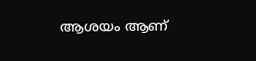ആശയം ആണ്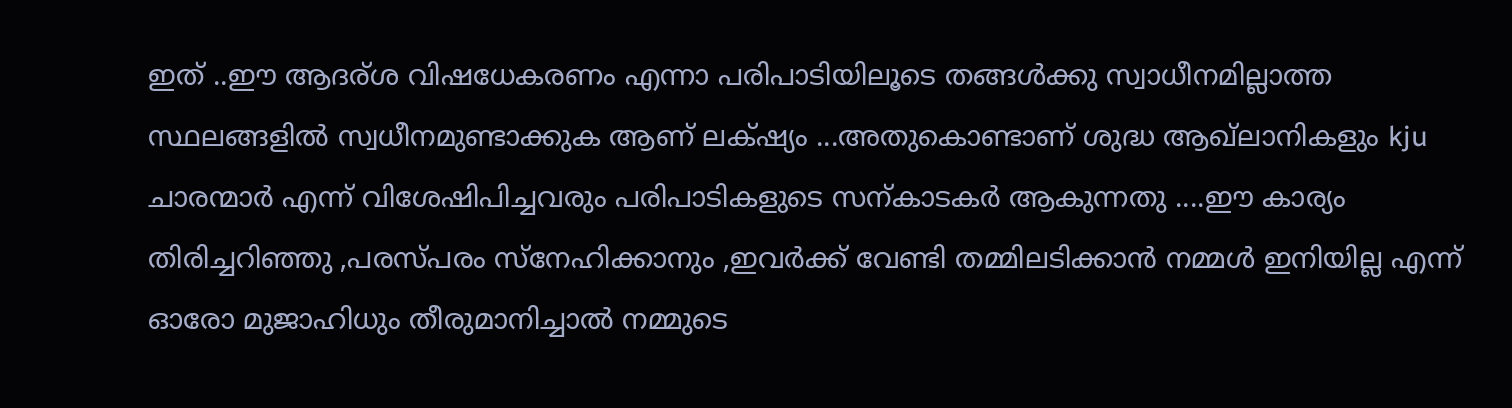ഇത് ..ഈ ആദര്ശ വിഷധേകരണം എന്നാ പരിപാടിയിലൂടെ തങ്ങള്‍ക്കു സ്വാധീനമില്ലാത്ത സ്ഥലങ്ങളില്‍ സ്വധീനമുണ്ടാക്കുക ആണ് ലക്‌ഷ്യം ...അതുകൊണ്ടാണ് ശുദ്ധ ആഖ്ലാനികളും kju ചാരന്മാര്‍ എന്ന് വിശേഷിപിച്ചവരും പരിപാടികളുടെ സന്കാടകര്‍ ആകുന്നതു ....ഈ കാര്യം തിരിച്ചറിഞ്ഞു ,പരസ്പരം സ്നേഹിക്കാനും ,ഇവര്‍ക്ക് വേണ്ടി തമ്മിലടിക്കാന്‍ നമ്മള്‍ ഇനിയില്ല എന്ന് ഓരോ മുജാഹിധും തീരുമാനിച്ചാല്‍ നമ്മുടെ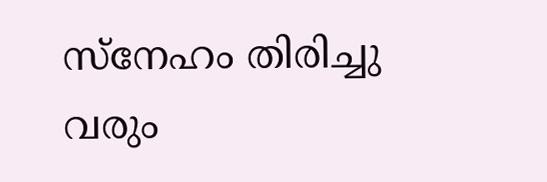സ്നേഹം തിരിച്ചു വരും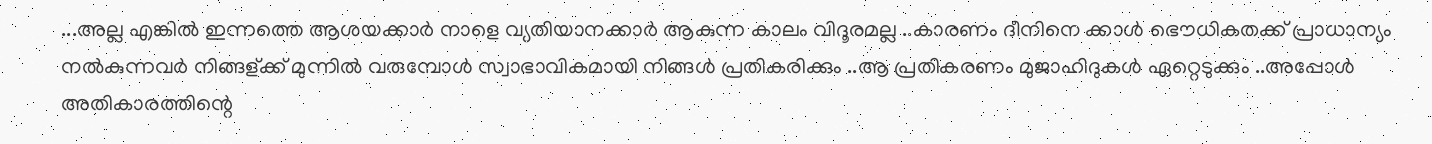...അല്ല എങ്കില്‍ ഇന്നത്തെ ആശയക്കാര്‍ നാളെ വ്യതിയാനക്കാര്‍ ആകുന്ന കാലം വിദൂരമല്ല ..കാരണം ദീനിനെ ക്കാള്‍ ഭൌധികതക്ക് പ്രാധാന്യം നല്‍കുന്നവര്‍ നിങ്ങള്ക്ക് മുന്നില്‍ വരുമ്പോള്‍ സ്വാഭാവികമായി നിങ്ങള്‍ പ്രതികരിക്കും ..ആ പ്രതികരണം മുജാഹിദുകള്‍ ഏറ്റെടുക്കും ..അപ്പോള്‍ അതികാരത്തിന്റെ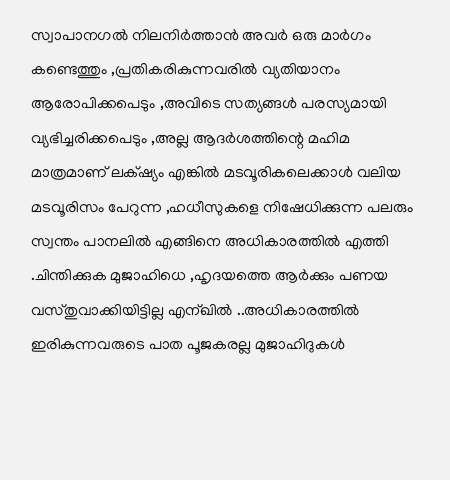സ്വാപാനഗല്‍ നിലനിര്‍ത്താന്‍ അവര്‍ ഒരു മാര്‍ഗം കണ്ടെത്തും ,പ്രതികരികുന്നവരില്‍ വ്യതിയാനം ആരോപിക്കപെടും ,അവിടെ സത്യങ്ങള്‍ പരസ്യമായി വ്യഭിച്ചരിക്കപെടും ,അല്ല ആദര്‍ശത്തിന്റെ മഹിമ മാത്രമാണ് ലക്‌ഷ്യം എങ്കില്‍ മടവൂരികലെക്കാള്‍ വലിയ മടവൂരിസം പേറുന്ന ,ഹധീസുകളെ നിഷേധിക്കുന്ന പലരും സ്വന്തം പാനലില്‍ എങ്ങിനെ അധികാരത്തില്‍ എത്തി .ചിന്തിക്കുക മുജാഹിധെ ,ഹൃദയത്തെ ആര്‍ക്കും പണയ വസ്തുവാക്കിയിട്ടില്ല എന്ഖില്‍ ..അധികാരത്തില്‍ ഇരികുന്നവരുടെ പാത പൂജകരല്ല മുജാഹിദുകള്‍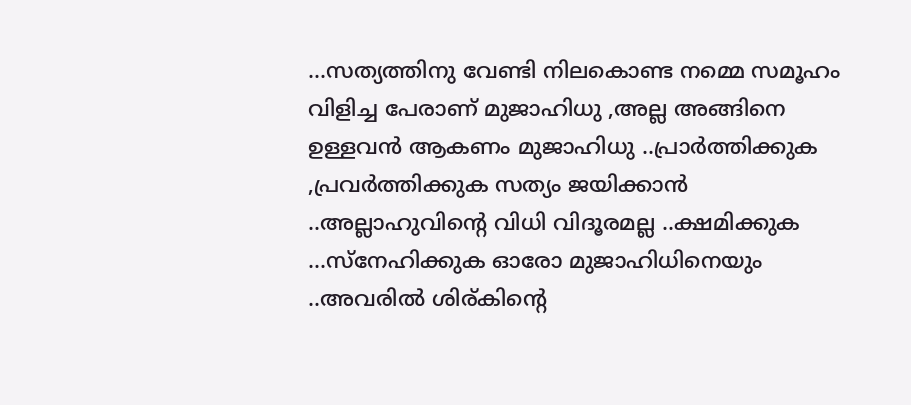...സത്യത്തിനു വേണ്ടി നിലകൊണ്ട നമ്മെ സമൂഹം വിളിച്ച പേരാണ് മുജാഹിധു ,അല്ല അങ്ങിനെ ഉള്ളവന്‍ ആകണം മുജാഹിധു ..പ്രാര്‍ത്തിക്കുക ,പ്രവര്‍ത്തിക്കുക സത്യം ജയിക്കാന്‍ ..അല്ലാഹുവിന്റെ വിധി വിദൂരമല്ല ..ക്ഷമിക്കുക ...സ്നേഹിക്കുക ഓരോ മുജാഹിധിനെയും ..അവരില്‍ ശിര്കിന്റെ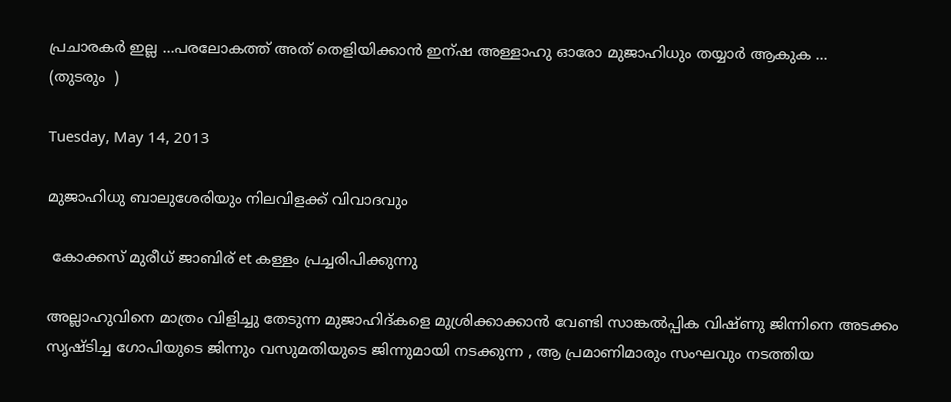പ്രചാരകര്‍ ഇല്ല ...പരലോകത്ത് അത് തെളിയിക്കാന്‍ ഇന്ഷ അള്ളാഹു ഓരോ മുജാഹിധും തയ്യാര്‍ ആകുക ...
(തുടരും  )

Tuesday, May 14, 2013

മുജാഹിധു ബാലുശേരിയും നിലവിളക്ക് വിവാദവും

 കോക്കസ് മുരീധ് ജാബിര് et കള്ളം പ്രച്ചരിപിക്കുന്നു

അല്ലാഹുവിനെ മാത്രം വിളിച്ചു തേടുന്ന മുജാഹിദ്കളെ മുശ്രിക്കാക്കാന്‍ വേണ്ടി സാങ്കല്‍പ്പിക വിഷ്ണു ജിന്നിനെ അടക്കം സൃഷ്ടിച്ച ഗോപിയുടെ ജിന്നും വസുമതിയുടെ ജിന്നുമായി നടക്കുന്ന , ആ പ്രമാണിമാരും സംഘവും നടത്തിയ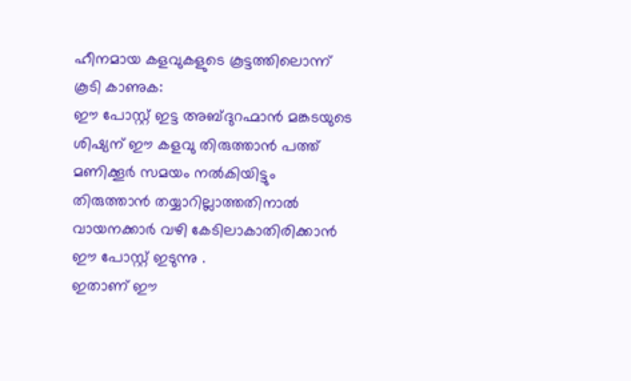ഹീനമായ കളവുകളുടെ കൂട്ടത്തിലൊന്ന് കൂടി കാണുക:
ഈ പോസ്റ്റ്‌ ഇട്ട അബ്ദുറഹ്മാന്‍ മങ്കടയുടെ ശിഷ്യന് ഈ കളവു തിരുത്താന്‍ പത്ത്‌ മണിക്കൂര്‍ സമയം നല്‍കിയിട്ടും തിരുത്താന്‍ തയ്യാറില്ലാത്തതിനാല്‍ വായനക്കാര്‍ വഴി കേടിലാകാതിരിക്കാന്‍ ഈ പോസ്റ്റ്‌ ഇടുന്നു .
ഇതാണ് ഈ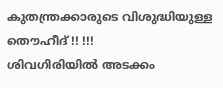കുതന്ത്രക്കാരുടെ വിശുദ്ധിയുള്ള തൌഹീദ് !! !!!
ശിവഗിരിയില്‍ അടക്കം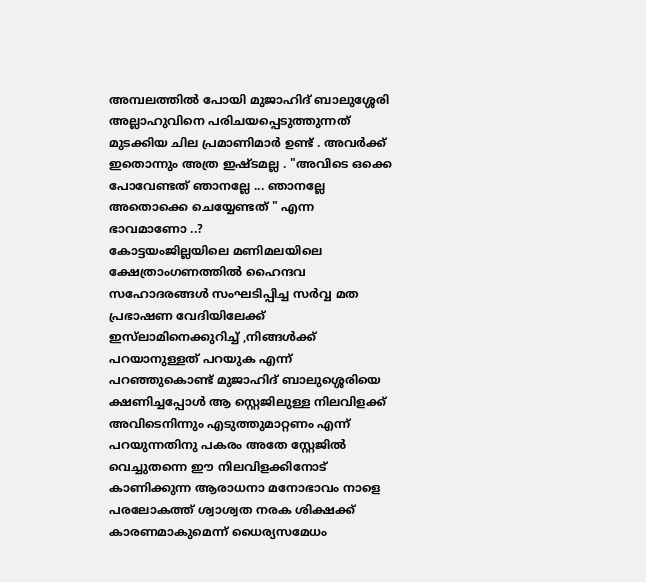അമ്പലത്തില്‍ പോയി മുജാഹിദ്‌ ബാലുശ്ശേരി അല്ലാഹുവിനെ പരിചയപ്പെടുത്തുന്നത് മുടക്കിയ ചില പ്രമാണിമാര്‍ ഉണ്ട് . അവര്‍ക്ക്‌ ഇതൊന്നും അത്ര ഇഷ്ടമല്ല . "അവിടെ ഒക്കെ പോവേണ്ടത് ഞാനല്ലേ ... ഞാനല്ലേ അതൊക്കെ ചെയ്യേണ്ടത്‌ " എന്ന ഭാവമാണോ ..?
കോട്ടയംജില്ലയിലെ മണിമലയിലെ ക്ഷേത്രാംഗണത്തില്‍ ഹൈന്ദവ സഹോദരങ്ങള്‍ സംഘടിപ്പിച്ച സര്‍വ്വ മത പ്രഭാഷണ വേദിയിലേക്ക് ഇസ്‌ലാമിനെക്കുറിച്ച് ,നിങ്ങള്‍ക്ക്‌ പറയാനുള്ളത് പറയുക എന്ന് പറഞ്ഞുകൊണ്ട് മുജാഹിദ്‌ ബാലുശ്ശെരിയെ ക്ഷണിച്ചപ്പോള്‍ ആ സ്റ്റെജിലുള്ള നിലവിളക്ക് അവിടെനിന്നും എടുത്തുമാറ്റണം എന്ന് പറയുന്നതിനു പകരം അതേ സ്റ്റേജില്‍ വെച്ചുതന്നെ ഈ നിലവിളക്കിനോട് കാണിക്കുന്ന ആരാധനാ മനോഭാവം നാളെ പരലോകത്ത് ശ്വാശ്വത നരക ശിക്ഷക്ക് കാരണമാകുമെന്ന് ധൈര്യസമേധം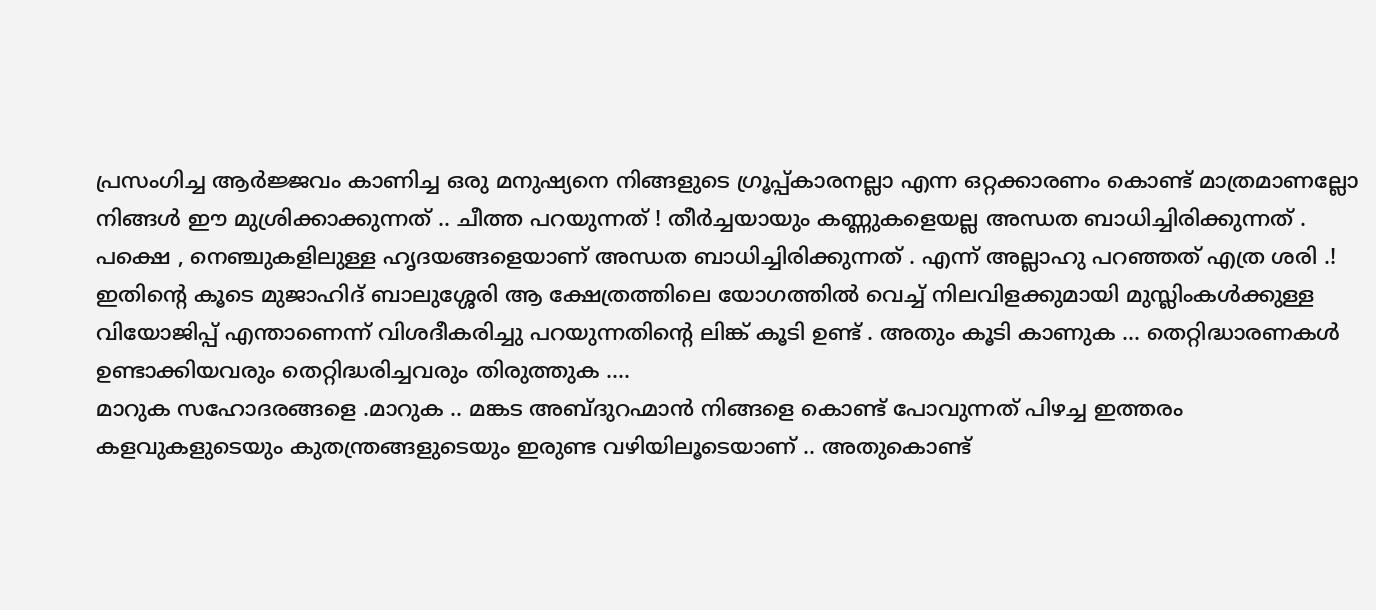പ്രസംഗിച്ച ആര്‍ജ്ജവം കാണിച്ച ഒരു മനുഷ്യനെ നിങ്ങളുടെ ഗ്രൂപ്പ്‌കാരനല്ലാ എന്ന ഒറ്റക്കാരണം കൊണ്ട് മാത്രമാണല്ലോ നിങ്ങള്‍ ഈ മുശ്രിക്കാക്കുന്നത് .. ചീത്ത പറയുന്നത് ! തീര്‍ച്ചയായും കണ്ണുകളെയല്ല അന്ധത ബാധിച്ചിരിക്കുന്നത് . പക്ഷെ , നെഞ്ചുകളിലുള്ള ഹൃദയങ്ങളെയാണ് അന്ധത ബാധിച്ചിരിക്കുന്നത് . എന്ന് അല്ലാഹു പറഞ്ഞത് എത്ര ശരി .!
ഇതിന്റെ കൂടെ മുജാഹിദ്‌ ബാലുശ്ശേരി ആ ക്ഷേത്രത്തിലെ യോഗത്തില്‍ വെച്ച് നിലവിളക്കുമായി മുസ്ലിംകള്‍ക്കുള്ള വിയോജിപ്പ്‌ എന്താണെന്ന് വിശദീകരിച്ചു പറയുന്നതിന്‍റെ ലിങ്ക് കൂടി ഉണ്ട് . അതും കൂടി കാണുക ... തെറ്റിദ്ധാരണകള്‍ ഉണ്ടാക്കിയവരും തെറ്റിദ്ധരിച്ചവരും തിരുത്തുക ....
മാറുക സഹോദരങ്ങളെ .മാറുക .. മങ്കട അബ്ദുറഹ്മാന്‍ നിങ്ങളെ കൊണ്ട് പോവുന്നത് പിഴച്ച ഇത്തരം കളവുകളുടെയും കുതന്ത്രങ്ങളുടെയും ഇരുണ്ട വഴിയിലൂടെയാണ് .. അതുകൊണ്ട്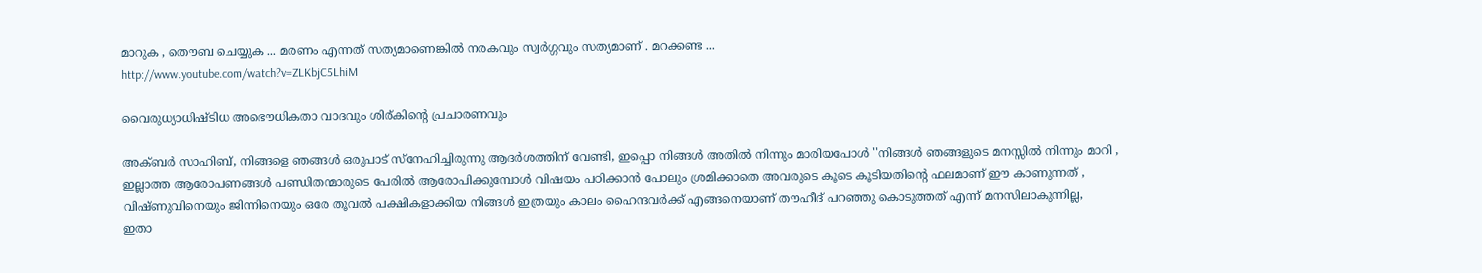മാറുക , തൌബ ചെയ്യുക ... മരണം എന്നത് സത്യമാണെങ്കില്‍ നരകവും സ്വര്‍ഗ്ഗവും സത്യമാണ് . മറക്കണ്ട ...
http://www.youtube.com/watch?v=ZLKbjC5LhiM

വൈരുധ്യാധിഷ്ടിധ അഭൌധികതാ വാദവും ശിര്കിന്റെ പ്രചാരണവും

അക്ബർ സാഹിബ്‌, നിങ്ങളെ ഞങ്ങൾ ഒരുപാട് സ്നേഹിച്ചിരുന്നു ആദർശത്തിന് വേണ്ടി, ഇപ്പൊ നിങ്ങൾ അതിൽ നിന്നും മാരിയപോൾ ''നിങ്ങൾ ഞങ്ങളുടെ മനസ്സിൽ നിന്നും മാറി ,
ഇല്ലാത്ത ആരോപണങ്ങൾ പണ്ഡിതന്മാരുടെ പേരിൽ ആരോപിക്കുമ്പോൾ വിഷയം പഠിക്കാൻ പോലും ശ്രമിക്കാതെ അവരുടെ കൂടെ കൂടിയതിന്റെ ഫലമാണ് ഈ കാണുന്നത് ,
വിഷ്ണുവിനെയും ജിന്നിനെയും ഒരേ തൂവൽ പക്ഷികളാക്കിയ നിങ്ങൾ ഇത്രയും കാലം ഹൈന്ദവർക്ക് എങ്ങനെയാണ് തൗഹീദ് പറഞ്ഞു കൊടുത്തത് എന്ന് മനസിലാകുന്നില്ല,
ഇതാ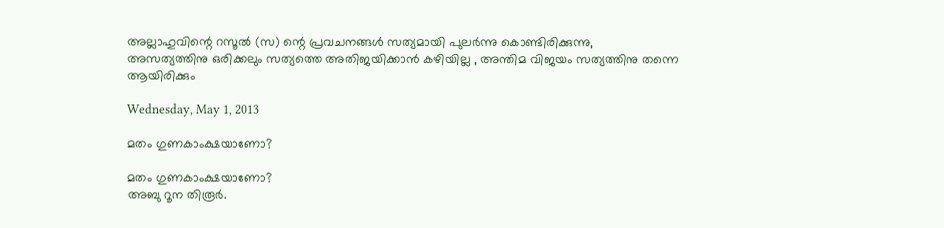അല്ലാഹുവിന്റെ റസൂൽ (സ) ന്റെ പ്രവചനങ്ങൾ സത്യമായി പുലർന്നു കൊണ്ടിരിക്കുന്നു,
അസത്യത്തിനു ഒരിക്കലും സത്യത്തെ അതിജയിക്കാൻ കഴിയില്ല , അന്തിമ വിജയം സത്യത്തിനു തന്നെ ആയിരിക്കും

Wednesday, May 1, 2013

മതം ഗുണകാംക്ഷയാണോ?

മതം ഗുണകാംക്ഷയാണോ?
അബു റൂന തിരൂർ.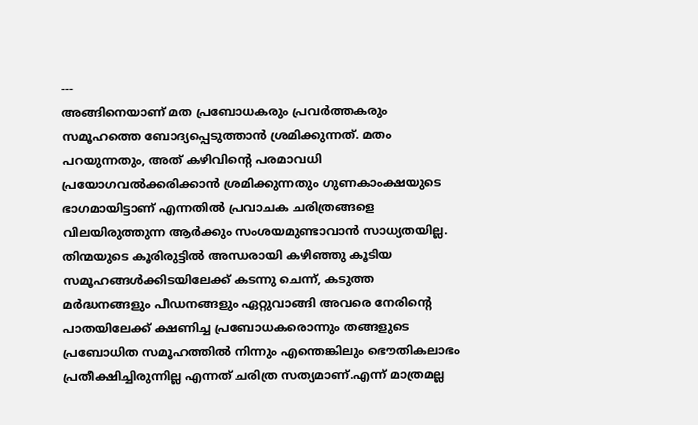---
അങ്ങിനെയാണ് മത പ്രബോധകരും പ്രവർത്തകരും സമൂഹത്തെ ബോദ്യപ്പെടുത്താൻ ശ്രമിക്കുന്നത്. മതം പറയുന്നതും, അത് കഴിവിന്റെ പരമാവധി പ്രയോഗവൽക്കരിക്കാൻ ശ്രമിക്കുന്നതും ഗുണകാംക്ഷയുടെ ഭാഗമായിട്ടാണ് എന്നതിൽ പ്രവാചക ചരിത്രങ്ങളെ വിലയിരുത്തുന്ന ആർക്കും സംശയമുണ്ടാവാൻ സാധ്യതയില്ല. തിന്മയുടെ കൂരിരുട്ടിൽ അന്ധരായി കഴിഞ്ഞു കൂടിയ സമൂഹങ്ങൾക്കിടയിലേക്ക് കടന്നു ചെന്ന്, കടുത്ത മർദ്ധനങ്ങളും പീഡനങ്ങളും ഏറ്റുവാങ്ങി അവരെ നേരിന്റെ പാതയിലേക്ക് ക്ഷണിച്ച പ്രബോധകരൊന്നും തങ്ങളുടെ പ്രബോധിത സമൂഹത്തിൽ നിന്നും എന്തെങ്കിലും ഭൌതികലാഭം പ്രതീക്ഷിച്ചിരുന്നില്ല എന്നത് ചരിത്ര സത്യമാണ്.എന്ന് മാത്രമല്ല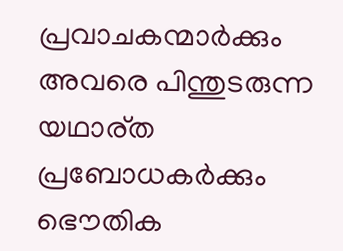പ്രവാചകന്മാർക്കും അവരെ പിന്തുടരുന്ന യഥാര്ത പ്രബോധകർക്കും ഭൌതിക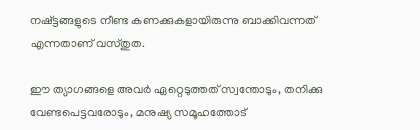നഷ്ട്ടങ്ങളുടെ നീണ്ട കണക്കുകളായിരുന്നു ബാക്കിവന്നത് എന്നതാണ് വസ്തുത.

ഈ ത്യാഗങ്ങളെ അവർ ഏറ്റെടുത്തത് സ്വന്തോടും, തനിക്കു വേണ്ടപെട്ടവരോടും, മനുഷ്യ സമൂഹത്തോട്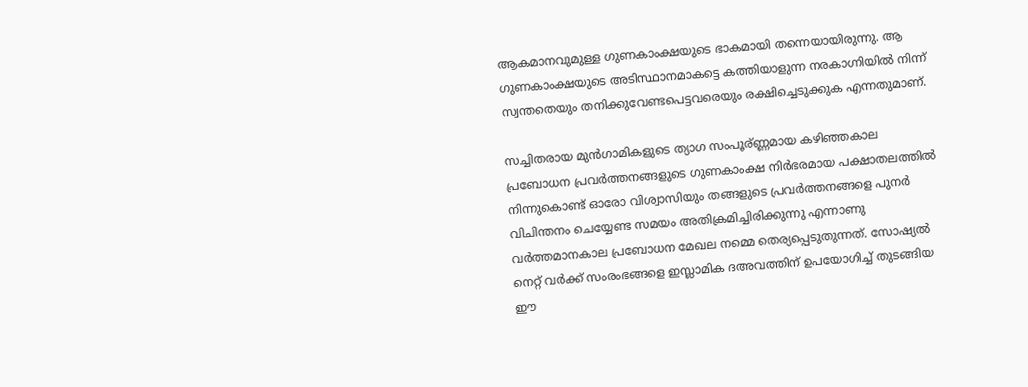ആകമാനവുമുള്ള ഗുണകാംക്ഷയുടെ ഭാകമായി തന്നെയായിരുന്നു. ആ ഗുണകാംക്ഷയുടെ അടിസ്ഥാനമാകട്ടെ കത്തിയാളുന്ന നരകാഗ്നിയിൽ നിന്ന് സ്വന്തതെയും തനിക്കുവേണ്ടപെട്ടവരെയും രക്ഷിച്ചെടുക്കുക എന്നതുമാണ്‌.

സച്ചിതരായ മുൻഗാമികളുടെ ത്യാഗ സംപൂര്ണ്ണമായ കഴിഞ്ഞകാല പ്രബോധന പ്രവർത്തനങ്ങളുടെ ഗുണകാംക്ഷ നിർഭരമായ പക്ഷാതലത്തിൽ നിന്നുകൊണ്ട് ഓരോ വിശ്വാസിയും തങ്ങളുടെ പ്രവർത്തനങ്ങളെ പുനർ വിചിന്തനം ചെയ്യേണ്ട സമയം അതിക്രമിച്ചിരിക്കുന്നു എന്നാണു വർത്തമാനകാല പ്രബോധന മേഖല നമ്മെ തെര്യപ്പെടുതുന്നത്. സോഷ്യൽ നെറ്റ് വർക്ക് സംരംഭങ്ങളെ ഇസ്ലാമിക ദഅവത്തിന് ഉപയോഗിച്ച് തുടങ്ങിയ ഈ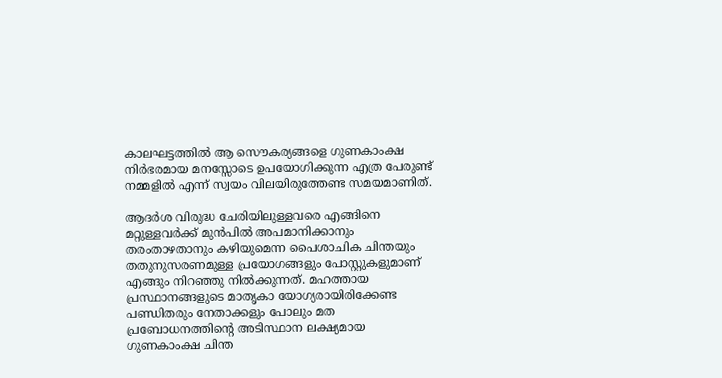കാലഘട്ടത്തിൽ ആ സൌകര്യങ്ങളെ ഗുണകാംക്ഷ നിർഭരമായ മനസ്സോടെ ഉപയോഗിക്കുന്ന എത്ര പേരുണ്ട് നമ്മളിൽ എന്ന് സ്വയം വിലയിരുത്തേണ്ട സമയമാണിത്.

ആദർശ വിരുദ്ധ ചേരിയിലുള്ളവരെ എങ്ങിനെ മറ്റുള്ളവർക്ക് മുൻപിൽ അപമാനിക്കാനും തരംതാഴതാനും കഴിയുമെന്ന പൈശാചിക ചിന്തയും തതുനുസരണമുള്ള പ്രയോഗങ്ങളും പോസ്റ്റുകളുമാണ് എങ്ങും നിറഞ്ഞു നിൽക്കുന്നത്. മഹത്തായ പ്രസ്ഥാനങ്ങളുടെ മാതൃകാ യോഗ്യരായിരിക്കേണ്ട പണ്ഡിതരും നേതാക്കളും പോലും മത പ്രബോധനത്തിന്റെ അടിസ്ഥാന ലക്ഷ്യമായ ഗുണകാംക്ഷ ചിന്ത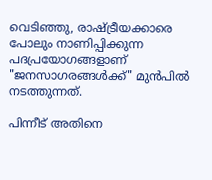വെടിഞ്ഞു, രാഷ്ട്രീയക്കാരെ പോലും നാണിപ്പിക്കുന്ന പദപ്രയോഗങ്ങളാണ് "ജനസാഗരങ്ങൾക്ക്" മുൻപിൽ നടത്തുന്നത്.

പിന്നീട് അതിനെ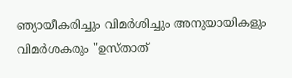ഞ്യായീകരിച്ചും വിമർശിച്ചും അനുയായികളും വിമർശകരും "ഉസ്താത്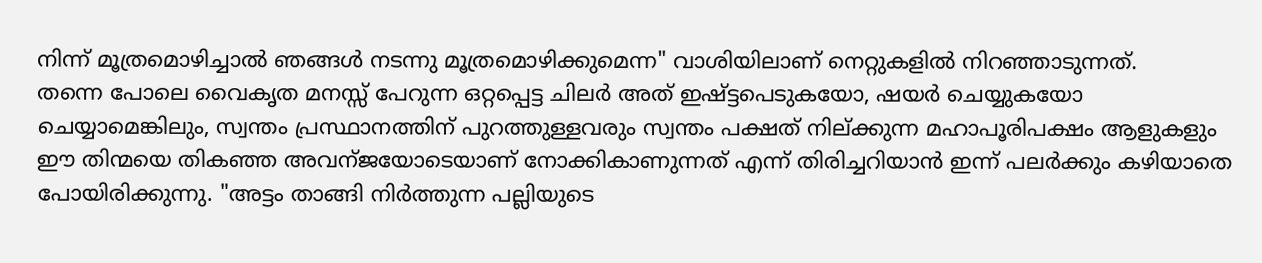നിന്ന് മൂത്രമൊഴിച്ചാൽ ഞങ്ങൾ നടന്നു മൂത്രമൊഴിക്കുമെന്ന" വാശിയിലാണ് നെറ്റുകളിൽ നിറഞ്ഞാടുന്നത്.
തന്നെ പോലെ വൈകൃത മനസ്സ് പേറുന്ന ഒറ്റപ്പെട്ട ചിലർ അത് ഇഷ്ട്ടപെടുകയോ, ഷയർ ചെയ്യുകയോ ചെയ്യാമെങ്കിലും, സ്വന്തം പ്രസ്ഥാനത്തിന് പുറത്തുള്ളവരും സ്വന്തം പക്ഷത് നില്ക്കുന്ന മഹാപൂരിപക്ഷം ആളുകളും ഈ തിന്മയെ തികഞ്ഞ അവന്ജയോടെയാണ്‌ നോക്കികാണുന്നത് എന്ന് തിരിച്ചറിയാൻ ഇന്ന് പലർക്കും കഴിയാതെ പോയിരിക്കുന്നു. "അട്ടം താങ്ങി നിർത്തുന്ന പല്ലിയുടെ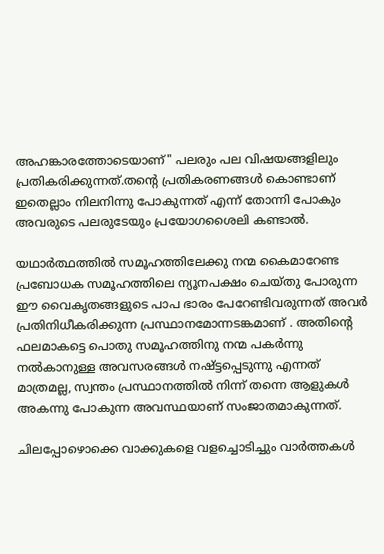അഹങ്കാരത്തോടെയാണ്" പലരും പല വിഷയങ്ങളിലും പ്രതികരിക്കുന്നത്.തന്റെ പ്രതികരണങ്ങൾ കൊണ്ടാണ് ഇതെല്ലാം നിലനിന്നു പോകുന്നത് എന്ന് തോന്നി പോകും അവരുടെ പലരുടേയും പ്രയോഗശൈലി കണ്ടാൽ.

യഥാർത്ഥത്തിൽ സമൂഹത്തിലേക്കു നന്മ കൈമാറേണ്ട പ്രബോധക സമൂഹത്തിലെ ന്യൂനപക്ഷം ചെയ്തു പോരുന്ന ഈ വൈകൃതങ്ങളുടെ പാപ ഭാരം പേറേണ്ടിവരുന്നത് അവർ പ്രതിനിധീകരിക്കുന്ന പ്രസ്ഥാനമോന്നടങ്കമാണ് . അതിന്റെ ഫലമാകട്ടെ പൊതു സമൂഹത്തിനു നന്മ പകർന്നു നൽകാനുള്ള അവസരങ്ങൾ നഷ്ട്ടപ്പെടുന്നു എന്നത് മാത്രമല്ല, സ്വന്തം പ്രസ്ഥാനത്തിൽ നിന്ന് തന്നെ ആളുകൾ അകന്നു പോകുന്ന അവസ്ഥയാണ് സംജാതമാകുന്നത്.

ചിലപ്പോഴൊക്കെ വാക്കുകളെ വളച്ചൊടിച്ചും വാർത്തകൾ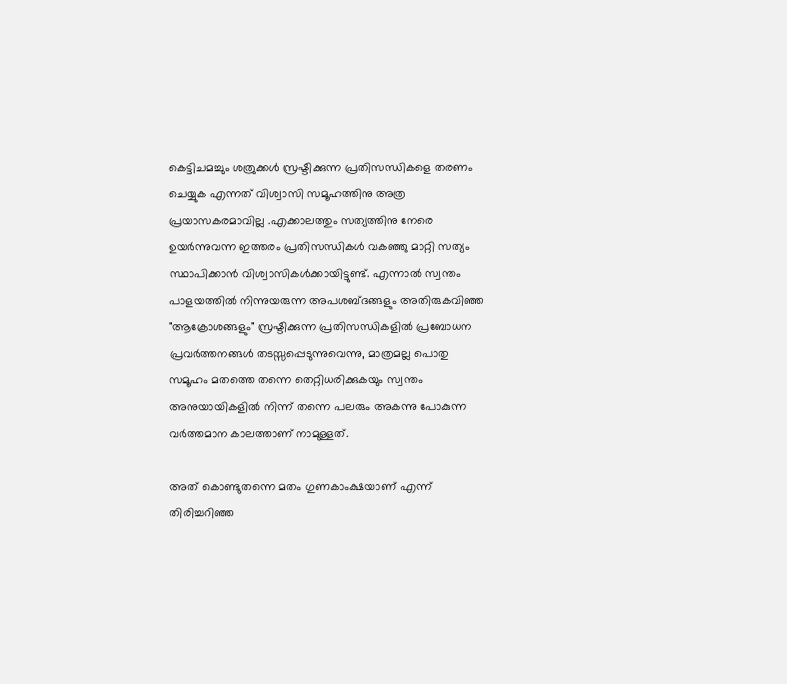കെട്ടിചമച്ചും ശത്രുക്കൾ സ്രഷ്ടിക്കുന്ന പ്രതിസന്ധികളെ തരണം ചെയ്യുക എന്നത് വിശ്വാസി സമൂഹത്തിനു അത്ര പ്രയാസകരമാവില്ല .എക്കാലത്തും സത്യത്തിനു നേരെ ഉയർന്നുവന്ന ഇത്തരം പ്രതിസന്ധികൾ വകഞ്ഞു മാറ്റി സത്യം സ്ഥാപിക്കാൻ വിശ്വാസികൾക്കായിട്ടുണ്ട്. എന്നാൽ സ്വന്തം പാളയത്തിൽ നിന്നുയരുന്ന അപശബ്ദങ്ങളും അതിരുകവിഞ്ഞ "ആക്രോശങ്ങളും" സ്രഷ്ടിക്കുന്ന പ്രതിസന്ധികളിൽ പ്രബോധന പ്രവർത്തനങ്ങൾ തടസ്സപ്പെടുന്നുവെന്നു, മാത്രമല്ല പൊതു സമൂഹം മതത്തെ തന്നെ തെറ്റിധരിക്കുകയും സ്വന്തം അനുയായികളിൽ നിന്ന് തന്നെ പലരും അകന്നു പോകുന്ന വർത്തമാന കാലത്താണ് നാമുള്ളത്‌.

അത് കൊണ്ടുതന്നെ മതം ഗുണകാംക്ഷയാണ് എന്ന് തിരിച്ചറിഞ്ഞ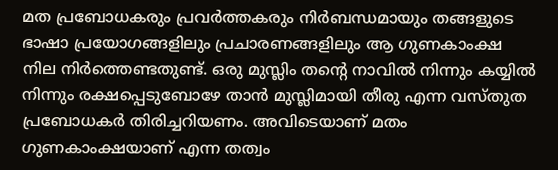മത പ്രബോധകരും പ്രവർത്തകരും നിർബന്ധമായും തങ്ങളുടെ ഭാഷാ പ്രയോഗങ്ങളിലും പ്രചാരണങ്ങളിലും ആ ഗുണകാംക്ഷ നില നിർത്തെണ്ടതുണ്ട്. ഒരു മുസ്ലിം തന്റെ നാവിൽ നിന്നും കയ്യിൽ നിന്നും രക്ഷപ്പെടുബോഴേ താൻ മുസ്ലിമായി തീരു എന്ന വസ്തുത പ്രബോധകർ തിരിച്ചറിയണം. അവിടെയാണ് മതം ഗുണകാംക്ഷയാണ് എന്ന തത്വം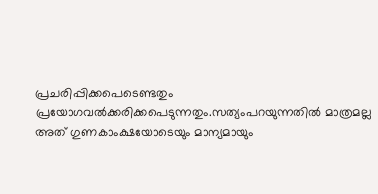പ്രചരിപ്പിക്കപെടെണ്ടതും പ്രയോഗവൽക്കരിക്കപെടുന്നതും.സത്യംപറയുന്നതിൽ മാത്രമല്ല അത് ഗുണകാംക്ഷയോടെയും മാന്യമായും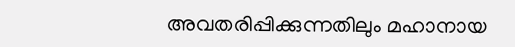അവതരിപ്പിക്കുന്നതിലും മഹാനായ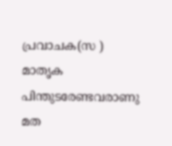പ്രവാചക(സ ) മാതൃക പിന്തുടരേണ്ടവരാണു മത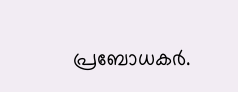പ്രബോധകർ.